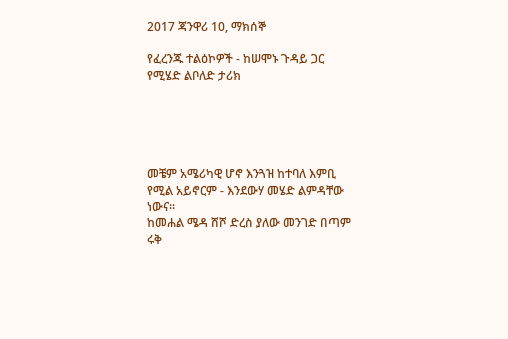2017 ጃንዋሪ 10, ማክሰኞ

የፈረንጁ ተልዕኮዎች - ከሠሞኑ ጉዳይ ጋር የሚሄድ ልቦለድ ታሪክ





መቼም አሜሪካዊ ሆኖ እንጓዝ ከተባለ እምቢ የሚል አይኖርም - እንደውሃ መሄድ ልምዳቸው ነውና፡፡
ከመሐል ሜዳ ሸሾ ድረስ ያለው መንገድ በጣም ሩቅ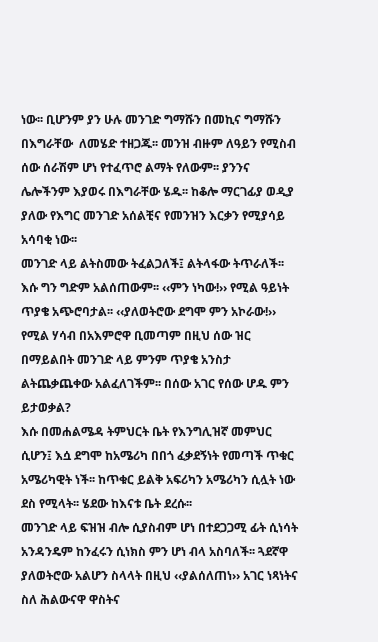ነው፡፡ ቢሆንም ያን ሁሉ መንገድ ግማሹን በመኪና ግማሹን በእግራቸው  ለመሄድ ተዘጋጁ፡፡ መንዝ ብዙም ለዓይን የሚስብ ሰው ሰራሽም ሆነ የተፈጥሮ ልማት የለውም፡፡ ያንንና ሌሎችንም እያወሩ በእግራቸው ሄዱ፡፡ ከቆሎ ማርገፊያ ወዲያ ያለው የእግር መንገድ አሰልቺና የመንዝን እርቃን የሚያሳይ አሳባቂ ነው፡፡
መንገድ ላይ ልትስመው ትፈልጋለች፤ ልትላፋው ትጥራለች፡፡ እሱ ግን ግድም አልሰጠውም፡፡ ‹‹ምን ነካው!›› የሚል ዓይነት ጥያቄ አጭሮባታል፡፡ ‹‹ያለወትሮው ደግሞ ምን አኮራው!›› የሚል ሃሳብ በአእምሮዋ ቢመጣም በዚህ ሰው ዝር በማይልበት መንገድ ላይ ምንም ጥያቄ አንስታ ልትጨቃጨቀው አልፈለገችም፡፡ በሰው አገር የሰው ሆዱ ምን ይታወቃል?
እሱ በመሐልሜዳ ትምህርት ቤት የእንግሊዝኛ መምህር ሲሆን፤ እሷ ደግሞ ከአሜሪካ በበጎ ፈቃደኝነት የመጣች ጥቁር አሜሪካዊት ነች፡፡ ከጥቁር ይልቅ አፍሪካን አሜሪካን ሲሏት ነው ደስ የሚላት፡፡ ሄደው ከእናቱ ቤት ደረሱ፡፡
መንገድ ላይ ፍዝዝ ብሎ ሲያስብም ሆነ በተደጋጋሚ ፊት ሲነሳት አንዳንዴም ከንፈሩን ሲነክስ ምን ሆነ ብላ አስባለች፡፡ ጓደኛዋ ያለወትሮው አልሆን ስላላት በዚህ ‹‹ያልሰለጠነ›› አገር ነጻነትና ስለ ሕልውናዋ ዋስትና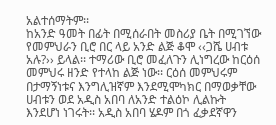አልተሰማትም፡፡
ከአንድ ዓመት በፊት በሚሰራበት መስሪያ ቤት በሚገኘው የመምህራን ቢሮ በር ላይ አንድ ልጅ ቆሞ ‹‹ጋሼ ሀብቱ አሉ?›› ይላል፡፡ ተማሪው ቢሮ መፈለጉን ሊነግረው ከርዕሰ መምህሩ ዘንድ የተላከ ልጅ ነው፡፡ ርዕሰ መምህሩም በታማኝነቱና እንግሊዝኛም እንደሚሞካክር በማወቃቸው ሀብቱን ወደ አዲስ አበባ ለአንድ ተልዕኮ ሊልኩት እንደሆነ ነገሩት፡፡ አዲስ አበባ ሄዶም በጎ ፈቃደኛዋን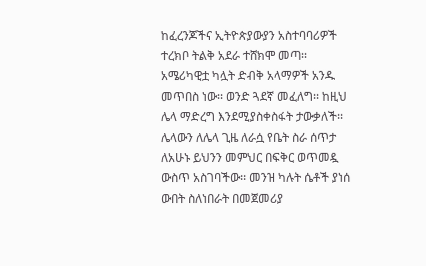ከፈረንጆችና ኢትዮጵያውያን አስተባባሪዎች ተረክቦ ትልቅ አደራ ተሸክሞ መጣ፡፡
አሜሪካዊቷ ካሏት ድብቅ አላማዎች አንዱ መጥበስ ነው፡፡ ወንድ ጓደኛ መፈለግ፡፡ ከዚህ ሌላ ማድረግ እንደሚያስቀስፋት ታውቃለች፡፡ ሌላውን ለሌላ ጊዜ ለራሷ የቤት ስራ ሰጥታ ለአሁኑ ይህንን መምህር በፍቅር ወጥመዷ ውስጥ አስገባችው፡፡ መንዝ ካሉት ሴቶች ያነሰ ውበት ስለነበራት በመጀመሪያ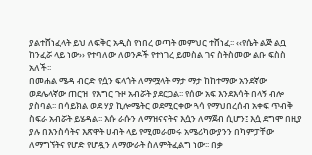ያልተሸነፈላት ይህ ለፍቅር አዲስ የነበረ ወጣት መምህር ተሸነፈ፡፡ ‹‹የሴት ልጅ ልቧ ከንፈሯ ላይ ነው›› የተባለው ለወንዶች የተነገረ ይመስል ገና ስትስመው ልቡ ፍስስ አለች፡፡
በመሐል ሜዳ ብርድ የሷን ፍላጎት ለማሟላት ማታ ማታ ከከተማው አንደኛው ወደሌላኛው ጠርዝ  የእግር ጉዞ አብሯት ያደርጋል፡፡ የሰው አፍ እንደእሳት በላኝ ብሎ ያስባል፡፡ በሳይክል ወደ ሃያ ኪሎሜትር ወደሚርቀው ጓሳ የማህበረሰብ አቀፍ ጥብቅ ስፍራ አብሯት ይሄዳል፡፡ እሱ ራሱን ለማዝናናትና እሷን ለማጀብ ሲሆን፤ እሷ ደግሞ በዚያ ያሉ በእንስሳትና እጽዋት ሀብት ላይ የሚመራመሩ አሜሪካውያንን በካምፓቸው ለማግኘትና የሆድ የሆዷን ለማውራት ስለምትፈልግ ነው፡፡ በቃ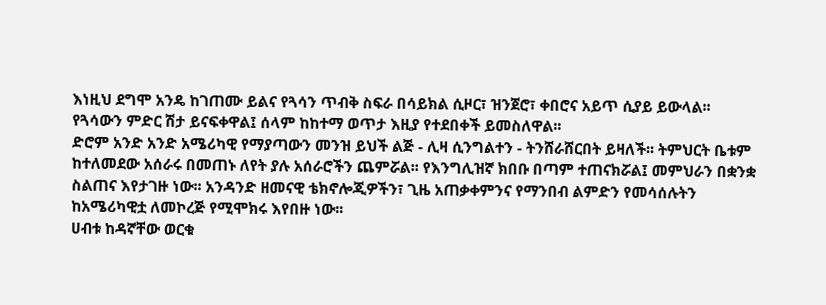እነዚህ ደግሞ አንዴ ከገጠሙ ይልና የጓሳን ጥብቅ ስፍራ በሳይክል ሲዞር፣ ዝንጀሮ፣ ቀበሮና አይጥ ሲያይ ይውላል፡፡ የጓሳውን ምድር ሽታ ይናፍቀዋል፤ ሰላም ከከተማ ወጥታ እዚያ የተደበቀች ይመስለዋል፡፡
ድሮም አንድ አንድ አሜሪካዊ የማያጣውን መንዝ ይህች ልጅ - ሊዛ ሲንግልተን - ትንሸራሸርበት ይዛለች፡፡ ትምህርት ቤቱም ከተለመደው አሰራሩ በመጠኑ ለየት ያሉ አሰራሮችን ጨምሯል፡፡ የእንግሊዝኛ ክበቡ በጣም ተጠናክሯል፤ መምህራን በቋንቋ ስልጠና እየታገዙ ነው፡፡ አንዳንድ ዘመናዊ ቴክኖሎጂዎችን፣ ጊዜ አጠቃቀምንና የማንበብ ልምድን የመሳሰሉትን ከአሜሪካዊቷ ለመኮረጅ የሚሞክሩ እየበዙ ነው፡፡
ሀብቱ ከዳኛቸው ወርቁ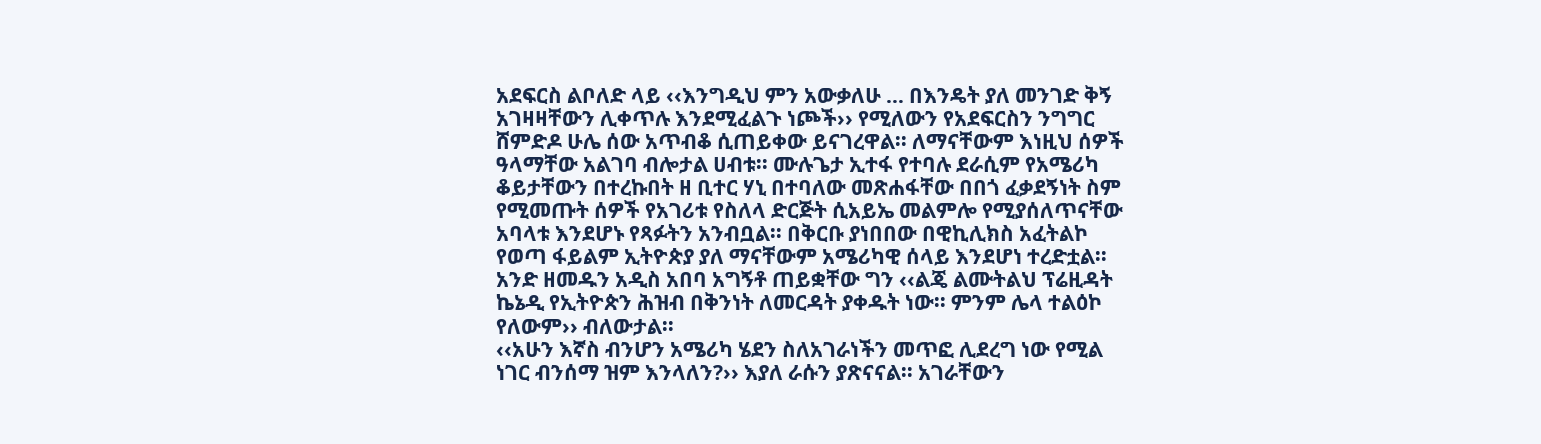አደፍርስ ልቦለድ ላይ ‹‹እንግዲህ ምን አውቃለሁ … በእንዴት ያለ መንገድ ቅኝ አገዛዛቸውን ሊቀጥሉ እንደሚፈልጉ ነጮች›› የሚለውን የአደፍርስን ንግግር ሸምድዶ ሁሌ ሰው አጥብቆ ሲጠይቀው ይናገረዋል፡፡ ለማናቸውም እነዚህ ሰዎች ዓላማቸው አልገባ ብሎታል ሀብቱ፡፡ ሙሉጌታ ኢተፋ የተባሉ ደራሲም የአሜሪካ ቆይታቸውን በተረኩበት ዘ ቢተር ሃኒ በተባለው መጽሐፋቸው በበጎ ፈቃደኝነት ስም የሚመጡት ሰዎች የአገሪቱ የስለላ ድርጅት ሲአይኤ መልምሎ የሚያሰለጥናቸው አባላቱ እንደሆኑ የጻፉትን አንብቧል፡፡ በቅርቡ ያነበበው በዊኪሊክስ አፈትልኮ የወጣ ፋይልም ኢትዮጵያ ያለ ማናቸውም አሜሪካዊ ሰላይ እንደሆነ ተረድቷል፡፡ አንድ ዘመዱን አዲስ አበባ አግኝቶ ጠይቋቸው ግን ‹‹ልጄ ልሙትልህ ፕሬዚዳት ኬኔዲ የኢትዮጵን ሕዝብ በቅንነት ለመርዳት ያቀዱት ነው፡፡ ምንም ሌላ ተልዕኮ የለውም›› ብለውታል፡፡
‹‹አሁን እኛስ ብንሆን አሜሪካ ሄደን ስለአገራነችን መጥፎ ሊደረግ ነው የሚል ነገር ብንሰማ ዝም እንላለን?›› እያለ ራሱን ያጽናናል፡፡ አገራቸውን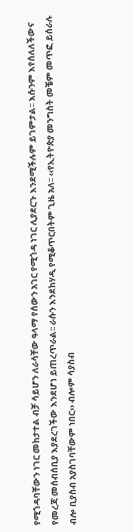የሚጎዳባቸውን ነገር መከታተል ብቻ ሳይሆን ለራሳቸው ዓላማ የሰውን አገር የሚጎዳ ነገር ሊያደርጉ እንደሚችሉም ይገምታል፡፡ እሱንም እየሰለለችውና የመረጃ መሰብሰቢያ እያደረገችው እንደሆነ ይጠረጥራል፡፡ ራሱን እንደከሃዲ የሚቆጥርበትም ጊዜ አለ፡፡ ‹‹የኢትዮጵያ መንግስት መቼም መጥፎ ይሰራሉ ብሎ ቢያስብ አያስገባቸውም ነበር›› ብሎም ሳያስብ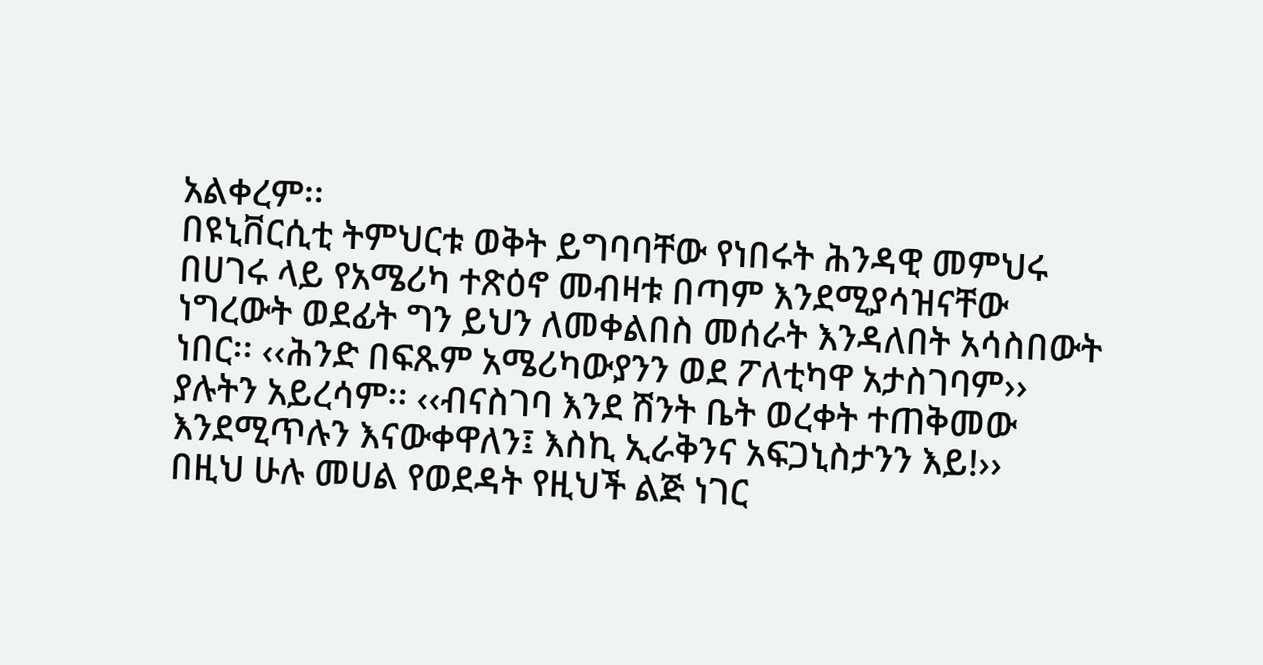አልቀረም፡፡
በዩኒቨርሲቲ ትምህርቱ ወቅት ይግባባቸው የነበሩት ሕንዳዊ መምህሩ በሀገሩ ላይ የአሜሪካ ተጽዕኖ መብዛቱ በጣም እንደሚያሳዝናቸው ነግረውት ወደፊት ግን ይህን ለመቀልበስ መሰራት እንዳለበት አሳስበውት ነበር፡፡ ‹‹ሕንድ በፍጹም አሜሪካውያንን ወደ ፖለቲካዋ አታስገባም›› ያሉትን አይረሳም፡፡ ‹‹ብናስገባ እንደ ሽንት ቤት ወረቀት ተጠቅመው እንደሚጥሉን እናውቀዋለን፤ እስኪ ኢራቅንና አፍጋኒስታንን እይ!››
በዚህ ሁሉ መሀል የወደዳት የዚህች ልጅ ነገር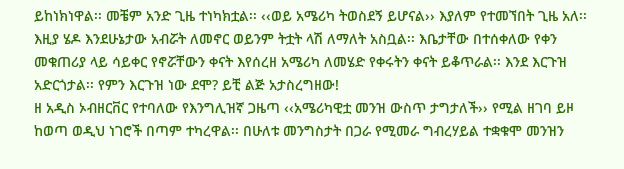ይከነክነዋል፡፡ መቼም አንድ ጊዜ ተነካክቷል፡፡ ‹‹ወይ አሜሪካ ትወስደኝ ይሆናል›› እያለም የተመኘበት ጊዜ አለ፡፡ እዚያ ሄዶ እንደሁኔታው አብሯት ለመኖር ወይንም ትቷት ላሽ ለማለት አስቧል፡፡ እቤታቸው በተሰቀለው የቀን መቁጠሪያ ላይ ሳይቀር የኖሯቸውን ቀናት እየሰረዘ አሜሪካ ለመሄድ የቀሩትን ቀናት ይቆጥራል፡፡ እንደ እርጉዝ አድርጎታል፡፡ የምን እርጉዝ ነው ደሞ? ይቺ ልጅ አታስረግዘው!
ዘ አዲስ ኦብዘርቨር የተባለው የእንግሊዝኛ ጋዜጣ ‹‹አሜሪካዊቷ መንዝ ውስጥ ታግታለች›› የሚል ዘገባ ይዞ ከወጣ ወዲህ ነገሮች በጣም ተካረዋል፡፡ በሁለቱ መንግስታት በጋራ የሚመራ ግብረሃይል ተቋቁሞ መንዝን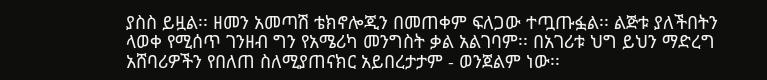ያስስ ይዟል፡፡ ዘመን አመጣሽ ቴክኖሎጂን በመጠቀም ፍለጋው ተጧጡፏል፡፡ ልጅቱ ያለችበትን ላወቀ የሚሰጥ ገንዘብ ግን የአሜሪካ መንግስት ቃል አልገባም፡፡ በአገሪቱ ህግ ይህን ማድረግ አሸባሪዎችን የበለጠ ስለሚያጠናክር አይበረታታም - ወንጀልም ነው፡፡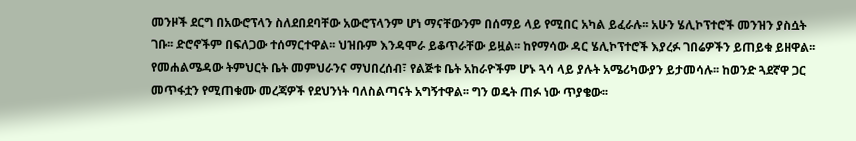መንዞች ደርግ በአውሮፕላን ስለደበደባቸው አውሮፕላንም ሆነ ማናቸውንም በሰማይ ላይ የሚበር አካል ይፈራሉ፡፡ አሁን ሄሊኮፕተሮች መንዝን ያስሷት ገቡ፡፡ ድሮኖችም በፍለጋው ተሰማርተዋል፡፡ ህዝቡም እንዳሞራ ይቆጥራቸው ይዟል፡፡ ከየማሳው ዳር ሄሊኮፕተሮች እያረፉ ገበሬዎችን ይጠይቁ ይዘዋል፡፡ የመሐልሜዳው ትምህርት ቤት መምህራንና ማህበረሰብ፣ የልጅቱ ቤት አከራዮችም ሆኑ ጓሳ ላይ ያሉት አሜሪካውያን ይታመሳሉ፡፡ ከወንድ ጓደኛዋ ጋር መጥፋቷን የሚጠቁሙ መረጃዎች የደህንነት ባለስልጣናት አግኝተዋል፡፡ ግን ወዴት ጠፉ ነው ጥያቄው፡፡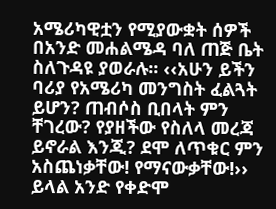አሜሪካዊቷን የሚያውቋት ሰዎች በአንድ መሐልሜዳ ባለ ጠጅ ቤት ስለጉዳዩ ያወራሉ፡፡ ‹‹አሁን ይችን ባሪያ የአሜሪካ መንግስት ፈልጓት ይሆን? ጠብሶስ ቢበላት ምን ቸገረው? የያዘችው የስለላ መረጃ ይኖራል እንጂ? ደሞ ለጥቁር ምን አስጨነቃቸው! የማናውቃቸው!›› ይላል አንድ የቀድሞ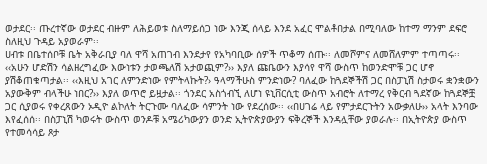ወታደር፡፡ ጡረተኛው ወታደር ብዙም ለሕይወቱ ስለማይሰጋ ነው እንጂ ሰላይ እንደ አፈር ሞልቶበታል በሚባለው ከተማ ማንም ደፍሮ ስለዚህ ጉዳይ አያወራም፡፡
ሀብቱ በቤተሰቦቹ ቤት አቅራቢያ ባለ ዋሻ አጠገብ እንደታየ የአካባቢው ሰዎች ጥቆማ ሰጡ፡፡ ለመሾምና ለመሸለምም ተጣጣሩ፡፡
‹‹አሁን ሆድሽን ሳልዘረግፈው እውነቱን ታወጫለሽ አታወጪም?›› እያለ ጩቤውን እያሳየ ዋሻ ውስጥ ከወንድሞቹ ጋር ሆኖ ያሽቆጠቁጣታል፡፡ ‹‹እዚህ አገር ለምንድነው የምትላኩት?› ዓላማችሁስ ምንድነው? ባለፈው ከጓደኞችሽ ጋር በስፓኒሽ ስታወሩ ቋንቋውን አያውቅም ብላችሁ ነበር?›› እያለ ወጥሮ ይዟታል፡፡ ጎንደር አስጎብኚ ለሆነ ዩኒቨርሲቲ ውስጥ አብሮት ለተማረ የቅርብ ጓደኛው ከጓደኞቿ ጋር ሲያወሩ የቀረጸውን ኦዲዮ ልኮለት ትርጉሙ ባለፈው ሳምንት ነው የደረሰው፡፡ ‹‹በሀገሬ ላይ የምታደርጉትን አውቃለሁ›› አላት እንባው እየፈሰሰ፡፡ በስፓኒሽ ካወሩት ውስጥ ወንዶቹ አሜሪካውያን ወንድ ኢትዮጵያውያን ፍቅረኞች እንዳሏቸው ያወራሉ፡፡ በኢትዮጵያ ውስጥ የተመሳሳይ ጾታ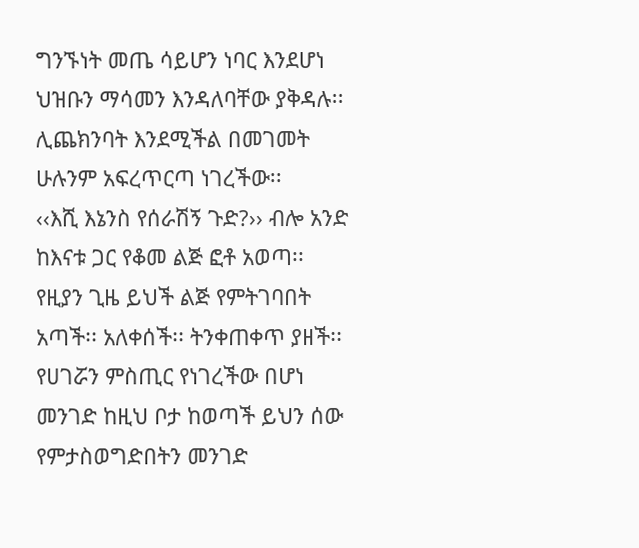ግንኙነት መጤ ሳይሆን ነባር እንደሆነ ህዝቡን ማሳመን እንዳለባቸው ያቅዳሉ፡፡
ሊጨክንባት እንደሚችል በመገመት ሁሉንም አፍረጥርጣ ነገረችው፡፡
‹‹እሺ እኔንስ የሰራሽኝ ጉድ?›› ብሎ አንድ ከእናቱ ጋር የቆመ ልጅ ፎቶ አወጣ፡፡ የዚያን ጊዜ ይህች ልጅ የምትገባበት አጣች፡፡ አለቀሰች፡፡ ትንቀጠቀጥ ያዘች፡፡ የሀገሯን ምስጢር የነገረችው በሆነ መንገድ ከዚህ ቦታ ከወጣች ይህን ሰው የምታስወግድበትን መንገድ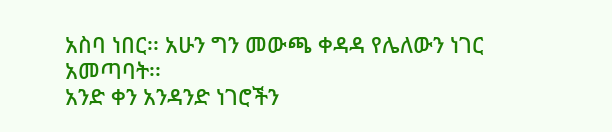አስባ ነበር፡፡ አሁን ግን መውጫ ቀዳዳ የሌለውን ነገር አመጣባት፡፡
አንድ ቀን አንዳንድ ነገሮችን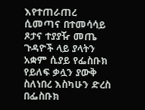እየተጠራጠረ ሲመጣና በተመሳሳይ ጾታና ተያያዥ መጤ ጉዳዮች ላይ ያላትን አቋም ሲያይ የፌስቡክ የይለፍ ቃሏን ያውቅ ስለነበረ እስካሁን ድረስ በፌስቡክ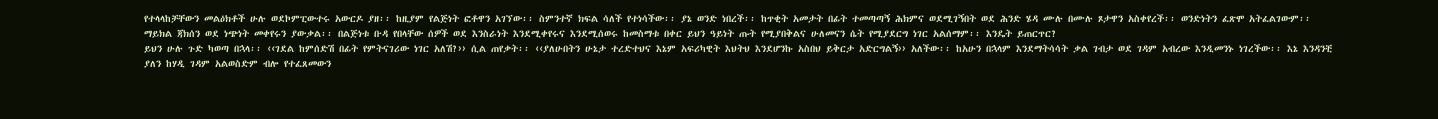የተላላከቻቸውን መልዕክቶች ሁሉ ወደኮምፒውተሩ አውርዶ ያዘ፡፡ ከዚያም የልጅነት ፎቶዋን አገኘው፡፡ ስምንተኛ ክፍል ሳለች የተነሳችው፡፡ ያኔ ወንድ ነበረች፡፡ ከጥቂት አመታት በፊት ተመጣጣኝ ሕክምና ወደሚገኝበት ወደ ሕንድ ሄዳ ሙሉ በሙሉ ጾታዋን አስቀየረች፡፡ ወንድነትን ፈጽሞ አትፈልገውም፡፡
ማይክል ጃክሰን ወደ ነጭነት መቀየሩን ያውቃል፡፡ በልጅነቱ ቡዳ የበላቸው ሰዎች ወደ እንስራነት እንደሚቀየሩና እንደሚሰወሩ ከመስማቱ በቀር ይህን ዓይነት ጡት የሚያበቅልና ሁለመናን ሴት የሚያደርግ ነገር አልሰማም፡፡ እንዴት ይጠርጥር?
ይህን ሁሉ ጉድ ካወጣ በኋላ፡፡ ‹‹ገደል ከምሰድሽ በፊት የምትናገሪው ነገር አለሽ?›› ሲል ጠየቃት፡፡ ‹‹ያለሁበትን ሁኔታ ተረድተህና እኔም አፍሪካዊት እህትህ እንደሆንኩ አስበህ ይቅርታ አድርግልኝ›› አለችው፡፡ ከአሁን በኋላም እንደማትሳሳት ቃል ገብታ ወደ ገዳም አብረው እንዲመንኑ ነገረችው፡፡ እኔ እንዳንቺ ያለን ከሃዲ ገዳም አልወስድም ብሎ የተፈጸመውን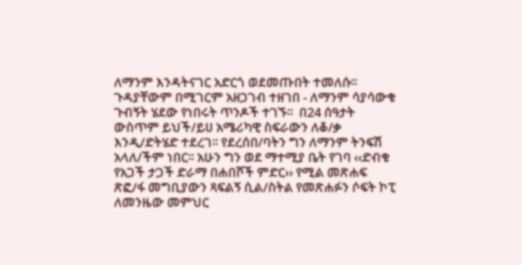ለማንም እንዳትናገር አድርጎ ወደመጡበት ተመለሱ፡፡ ጉዳያቸውም በሚገርም አዘጋገብ ተዘገበ - ለማንም ሳያሳውቁ ጉብኝት ሄደው የነበሩት ጥንዶች ተገኙ፡፡  በ24 ሰዓታት ውስጥም ይህች/ይሀ አሜሪካዊ ስፍራውን ለቆ/ቃ እንዲ/ድትሄድ ተደረገ፡፡ የደረሰበ/ባትን ግን ለማንም ትንፍሽ አላለ/ችም ነበር፡፡ አሁን ግን ወደ ማተሚያ ቤት የገባ ‹‹ድብቁ የአጋች ታጋች ድራማ በሐበሾች ምድር›› የሚል መጽሐፍ ጽፎ/ፋ መግቢያውን ጻፍልኝ ሲል/ስትል የመጽሐፉን ሶፍት ኮፒ ለመንዜው መምህር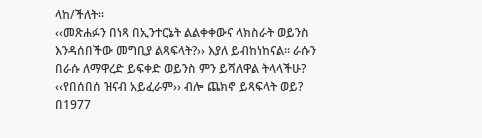ላከ/ችለት፡፡
‹‹መጽሐፉን በነጻ በኢንተርኔት ልልቀቀውና ላክስራት ወይንስ እንዳሰበችው መግቢያ ልጻፍላት?›› እያለ ይብከነከናል፡፡ ራሱን በራሱ ለማዋረድ ይፍቀድ ወይንስ ምን ይሻለዋል ትላላችሁ?
‹‹የበሰበሰ ዝናብ አይፈራም›› ብሎ ጨክኖ ይጻፍላት ወይ? በ1977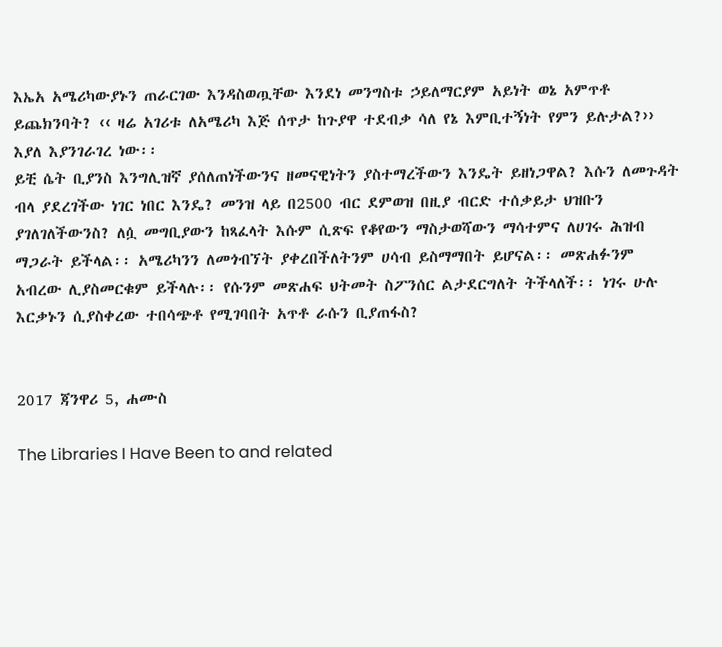እኤአ አሜሪካውያኑን ጠራርገው እንዳስወጧቸው እንደነ መንግስቱ ኃይለማርያም አይነት ወኔ አምጥቶ ይጨክንባት? ‹‹ ዛሬ አገሪቱ ለአሜሪካ እጅ ሰጥታ ከጉያዋ ተደብቃ ሳለ የኔ እምቢተኝነት የምን ይሉታል?›› እያለ እያንገራገረ ነው፡፡
ይቺ ሴት ቢያንስ እንግሊዝኛ ያሰለጠነችውንና ዘመናዊነትን ያስተማረችውን እንዴት ይዘነጋዋል? እሱን ለመጉዳት ብላ ያደረገችው ነገር ነበር እንዴ? መንዝ ላይ በ2500 ብር ደምወዝ በዚያ ብርድ ተሰቃይታ ህዝቡን ያገለገለችውንስ? ለሷ መግቢያውን ከጻፈላት እሱም ሲጽፍ የቆየውን ማስታወሻውን ማሳተምና ለሀገሩ ሕዝብ ማጋራት ይችላል፡፡ አሜሪካንን ለመጎብኘት ያቀረበችለትንም ሀሳብ ይስማማበት ይሆናል፡፡ መጽሐፉንም አብረው ሊያስመርቁም ይችላሉ፡፡ የሱንም መጽሐፍ ህትመት ስፖንሰር ልታደርግለት ትችላለች፡፡ ነገሩ ሁሉ እርቃኑን ሲያስቀረው ተበሳጭቶ የሚገባበት አጥቶ ራሱን ቢያጠፋስ?


2017 ጃንዋሪ 5, ሐሙስ

The Libraries I Have Been to and related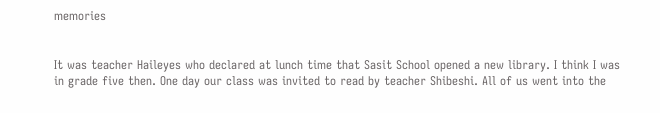memories


It was teacher Haileyes who declared at lunch time that Sasit School opened a new library. I think I was in grade five then. One day our class was invited to read by teacher Shibeshi. All of us went into the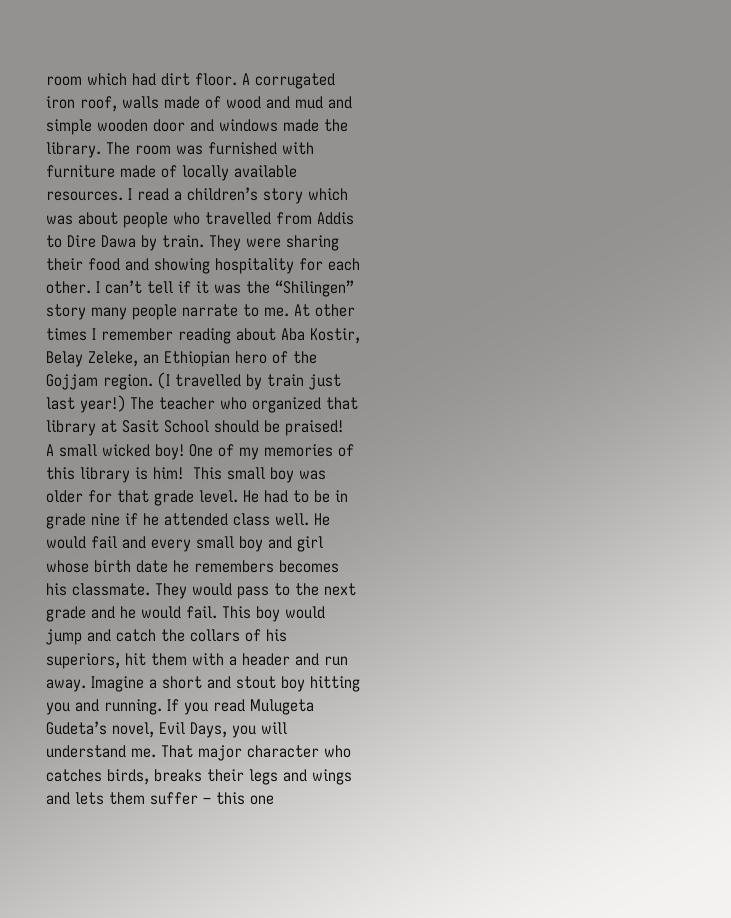room which had dirt floor. A corrugated iron roof, walls made of wood and mud and simple wooden door and windows made the library. The room was furnished with furniture made of locally available resources. I read a children’s story which was about people who travelled from Addis to Dire Dawa by train. They were sharing their food and showing hospitality for each other. I can’t tell if it was the “Shilingen” story many people narrate to me. At other times I remember reading about Aba Kostir, Belay Zeleke, an Ethiopian hero of the Gojjam region. (I travelled by train just last year!) The teacher who organized that library at Sasit School should be praised!
A small wicked boy! One of my memories of this library is him!  This small boy was older for that grade level. He had to be in grade nine if he attended class well. He would fail and every small boy and girl whose birth date he remembers becomes his classmate. They would pass to the next grade and he would fail. This boy would jump and catch the collars of his superiors, hit them with a header and run away. Imagine a short and stout boy hitting you and running. If you read Mulugeta Gudeta’s novel, Evil Days, you will understand me. That major character who catches birds, breaks their legs and wings and lets them suffer – this one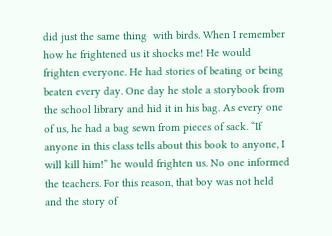did just the same thing  with birds. When I remember how he frightened us it shocks me! He would frighten everyone. He had stories of beating or being beaten every day. One day he stole a storybook from the school library and hid it in his bag. As every one of us, he had a bag sewn from pieces of sack. “If anyone in this class tells about this book to anyone, I will kill him!” he would frighten us. No one informed the teachers. For this reason, that boy was not held and the story of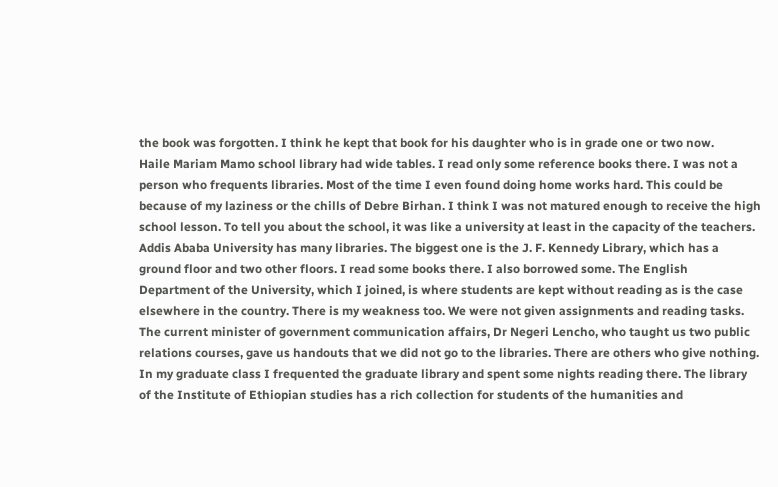the book was forgotten. I think he kept that book for his daughter who is in grade one or two now.
Haile Mariam Mamo school library had wide tables. I read only some reference books there. I was not a person who frequents libraries. Most of the time I even found doing home works hard. This could be because of my laziness or the chills of Debre Birhan. I think I was not matured enough to receive the high school lesson. To tell you about the school, it was like a university at least in the capacity of the teachers.
Addis Ababa University has many libraries. The biggest one is the J. F. Kennedy Library, which has a ground floor and two other floors. I read some books there. I also borrowed some. The English Department of the University, which I joined, is where students are kept without reading as is the case elsewhere in the country. There is my weakness too. We were not given assignments and reading tasks. The current minister of government communication affairs, Dr Negeri Lencho, who taught us two public relations courses, gave us handouts that we did not go to the libraries. There are others who give nothing. In my graduate class I frequented the graduate library and spent some nights reading there. The library of the Institute of Ethiopian studies has a rich collection for students of the humanities and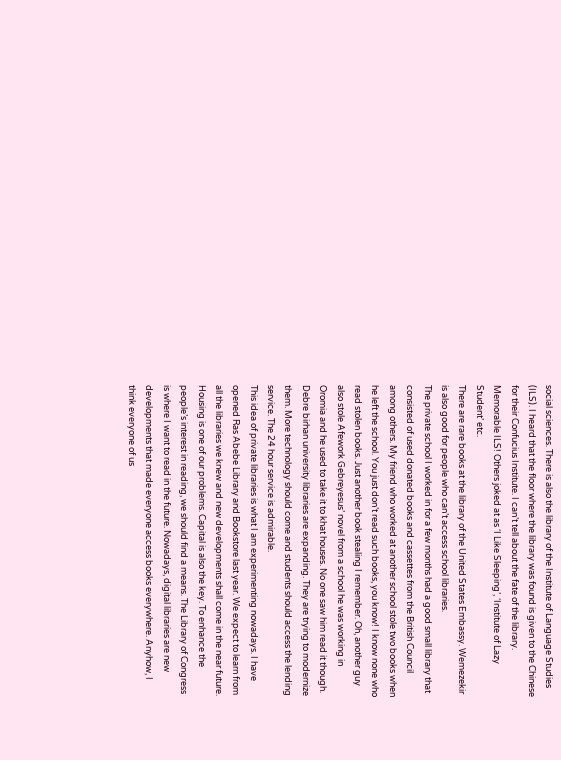social sciences. There is also the library of the Institute of Language Studies (ILS). I heard that the floor where the library was found is given to the Chinese for their Confucius Institute. I can’t tell about the fate of the library. Memorable ILS! Others joked at as ‘I Like Sleeping’, ‘Institute of Lazy Student’ etc.
There are rare books at the library of the United States Embassy. Wemezekir is also good for people who can’t access school libraries.
The private school I worked in for a few months had a good small library that consisted of used donated books and cassettes from the British Council among others. My friend who worked at another school stole two books when he left the school. You just don’t read such books, you know! I know none who read stolen books. Just another book stealing I remember. Oh, another guy also stole Afework Gebreyesus’ novel from a school he was working in Oromia and he used to take it to khat houses. No one saw him read it though.
Debre birhan university libraries are expanding. They are trying to modernize them. More technology should come and students should access the lending service. The 24 hour service is admirable.
This idea of private libraries is what I am experimenting nowadays. I have opened Ras Abebe Library and Bookstore last year. We expect to learn from all the libraries we knew and new developments shall come in the near future. Housing is one of our problems. Capital is also the key. To enhance the people’s interest in reading, we should find a means. The Library of Congress is where I want to read in the future. Nowadays, digital libraries are new developments that made everyone access books everywhere. Anyhow, I think everyone of us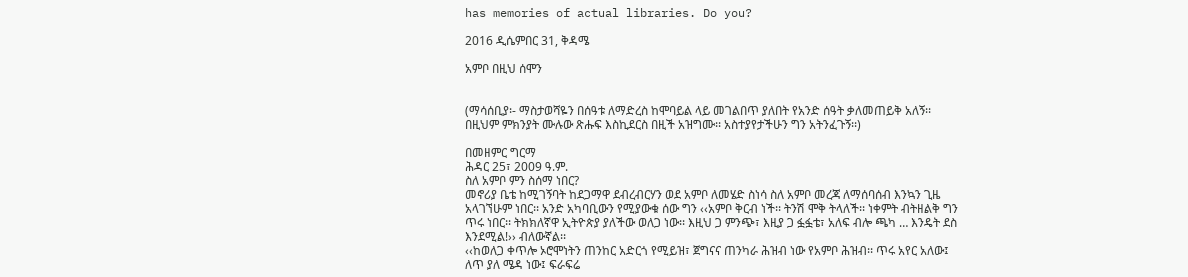has memories of actual libraries. Do you?

2016 ዲሴምበር 31, ቅዳሜ

አምቦ በዚህ ሰሞን


(ማሳሰቢያ፡- ማስታወሻዬን በሰዓቱ ለማድረስ ከሞባይል ላይ መገልበጥ ያለበት የአንድ ሰዓት ቃለመጠይቅ አለኝ፡፡ በዚህም ምክንያት ሙሉው ጽሑፍ እስኪደርስ በዚች አዝግሙ፡፡ አስተያየታችሁን ግን አትንፈጉኝ፡፡)

በመዘምር ግርማ
ሕዳር 25፣ 2009 ዓ.ም.
ስለ አምቦ ምን ስሰማ ነበር?
መኖሪያ ቤቴ ከሚገኝባት ከደጋማዋ ደብረብርሃን ወደ አምቦ ለመሄድ ስነሳ ስለ አምቦ መረጃ ለማሰባሰብ እንኳን ጊዜ አላገኘሁም ነበር፡፡ አንድ አካባቢውን የሚያውቁ ሰው ግን ‹‹አምቦ ቅርብ ነች፡፡ ትንሽ ሞቅ ትላለች፡፡ ነቀምት ብትዘልቅ ግን ጥሩ ነበር፡፡ ትክክለኛዋ ኢትዮጵያ ያለችው ወለጋ ነው፡፡ እዚህ ጋ ምንጭ፣ እዚያ ጋ ፏፏቴ፣ አለፍ ብሎ ጫካ … እንዴት ደስ እንደሚል!›› ብለውኛል፡፡
‹‹ከወለጋ ቀጥሎ ኦሮሞነትን ጠንከር አድርጎ የሚይዝ፣ ጀግናና ጠንካራ ሕዝብ ነው የአምቦ ሕዝብ፡፡ ጥሩ አየር አለው፤ ለጥ ያለ ሜዳ ነው፤ ፍራፍሬ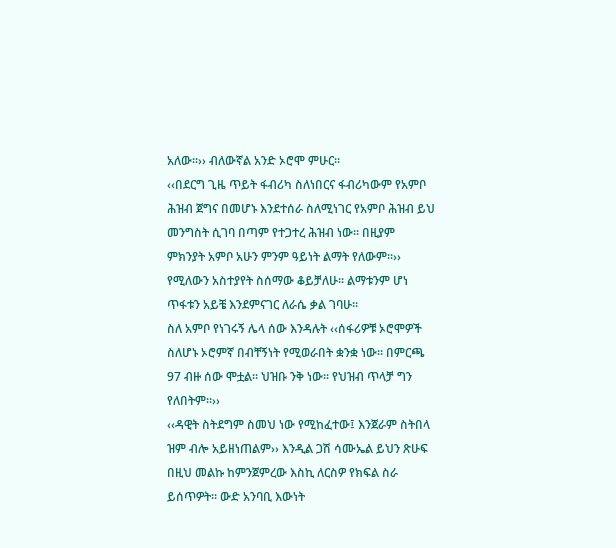አለው፡፡›› ብለውኛል አንድ ኦሮሞ ምሁር፡፡
‹‹በደርግ ጊዜ ጥይት ፋብሪካ ስለነበርና ፋብሪካውም የአምቦ ሕዝብ ጀግና በመሆኑ እንደተሰራ ስለሚነገር የአምቦ ሕዝብ ይህ መንግስት ሲገባ በጣም የተጋተረ ሕዝብ ነው፡፡ በዚያም ምክንያት አምቦ አሁን ምንም ዓይነት ልማት የለውም፡፡›› የሚለውን አስተያየት ስሰማው ቆይቻለሁ፡፡ ልማቱንም ሆነ ጥፋቱን አይቼ እንደምናገር ለራሴ ቃል ገባሁ፡፡
ስለ አምቦ የነገሩኝ ሌላ ሰው እንዳሉት ‹‹ሰፋሪዎቹ ኦሮሞዎች ስለሆኑ ኦሮምኛ በብቸኝነት የሚወራበት ቋንቋ ነው፡፡ በምርጫ 97 ብዙ ሰው ሞቷል፡፡ ህዝቡ ንቅ ነው፡፡ የህዝብ ጥላቻ ግን የለበትም፡፡››
‹‹ዳዊት ስትደግም ስመህ ነው የሚከፈተው፤ እንጀራም ስትበላ ዝም ብሎ አይዘነጠልም›› እንዲል ጋሽ ሳሙኤል ይህን ጽሁፍ በዚህ መልኩ ከምንጀምረው እስኪ ለርስዎ የክፍል ስራ ይሰጥዎት፡፡ ውድ አንባቢ እውነት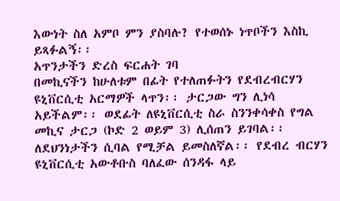እውነት ስለ አምቦ ምን ያስባሉ? የተወሰኑ ነጥቦችን እስኪ ይጻፉልኝ፡፡
አጥንታችን ድረስ ፍርሐት ገባ
በመኪናችን ከሁለቱም በፊት የተለጠፉትን የደብረብርሃን ዩኒቨርሲቲ አርማዎች ላጥን፡፡ ታርጋው ግን ሊነሳ አይችልም፡፡ ወደፊት ለዩኒቨርሲቲ ስራ ስንንቀሳቀስ የግል መኪና ታርጋ (ኮድ 2 ወይም 3) ሊሰጠን ይገባል፡፡ ለደህንነታችን ሲባል የሚቻል ይመስለኛል፡፡ የደብረ ብርሃን ዩኒቨርሲቲ አውቶቡስ ባለፈው ሰንዳፋ ላይ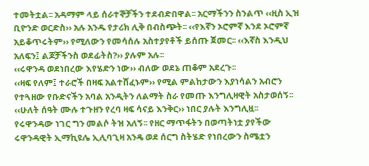ተመትቷል፡፡ አዳማም ላይ ሰራተኞቻችን ተደብድበዋል፡፡ አርማችንን ስንልጥ ‹‹ዚስ ኢዝ ቢዮንድ ወርድስ›› አሉ አንዱ የታሪክ ሊቅ በብስጭት፡፡ ‹‹የእኛን ኦሮምኛ እንደ ኦሮምኛ አይቆጥሩትም›› የሚለውን የመሳሰሉ አስተያየቶች ይሰጡ ጀመር፡፡ ‹‹እኛስ እንዲህ አለፍን፤ ልጆቻችንስ ወደፊትስ?›› ያሉም አሉ፡፡
‹‹ሩዋንዳ ወደነበረው እየሄድን ነው›› ብለው ወደኔ ጠቆም አደረጉ፡፡
‹‹ዛፍ የለም፤ ተራሮች በዛፍ አልተሸፈኑም›› የሚል ምልከታውን እያነሳልን አብሮን የተጓዘው የቡድናችን አባል አንዲትን ለልማት ስራ የመጡ እንግሊዛዊት አስታወሰኝ፡፡ ‹‹ሁለት ሰዓት ሙሉ ተጉዘን የረባ ዛፍ ሳናይ እንቅር›› ነበር ያሉት እንግሊዟ፡፡
የሩዋንዳው ነገር ግን መልሶ ትዝ አለኝ፡፡ የዘር ማጥፋትን በወጣትነቷ ያየችው ሩዋንዳዊት ኢማኪዩሌ ኢሊባጊዛ አንዴ ወደ ሰርግ ስትሄድ የነበረውን ስሜቷን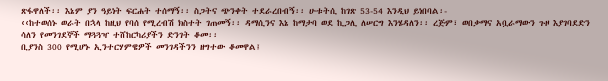ጽፋዋለች፡፡ እኔም ያን ዓይነት ፍርሐት ተሰማኝ፡፡ ስጋትና ጭንቀት ተደራረበብኝ፡፡ ሁቱትሲ ከገጽ 53-54 እንዲህ ይነበባል፡-
‹‹ከተወሰኑ ወራት በኋላ ከዚህ የባሰ የሚረብሽ ክስተት ገጠመኝ፡፡ ዳማሲንና እኔ ከማታባ ወደ ኪጋሊ ለሠርግ እንሄዳለን፡፡ ረጅም፣ ወበቃማና አቧራማውን ጉዞ እያገባደድን ሳለን የመንገደኞች ማጓጓዣ ተሸከርካሪያችን ድንገት ቆመ፡፡
ቢያንስ 300 የሚሆኑ ኢንተርሃምዌዎች መንገዳችንን ዘግተው ቆመዋል፤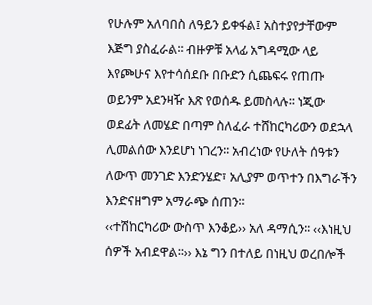የሁሉም አለባበስ ለዓይን ይቀፋል፤ አስተያየታቸውም እጅግ ያስፈራል፡፡ ብዙዎቹ አላፊ አግዳሚው ላይ እየጮሁና እየተሳሰደቡ በቡድን ሲጨፍሩ የጠጡ ወይንም አደንዛዥ እጽ የወሰዱ ይመስላሉ፡፡ ነጂው ወደፊት ለመሄድ በጣም ስለፈራ ተሸከርካሪውን ወደኋላ ሊመልሰው እንደሆነ ነገረን፡፡ አብረነው የሁለት ሰዓቱን ለውጥ መንገድ እንድንሄድ፣ አሊያም ወጥተን በእግራችን እንድናዘግም አማራጭ ሰጠን፡፡
‹‹ተሽከርካሪው ውስጥ እንቆይ›› አለ ዳማሲን፡፡ ‹‹እነዚህ ሰዎች አብደዋል፡፡›› እኔ ግን በተለይ በነዚህ ወረበሎች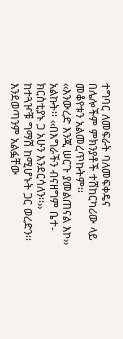ተግባር ለመፍራት ባለመፍቀዴና በሌሎችም ምክንያቶች ተሸከርካሪው ላይ መቆየቱን አልመረጥኩትም፡፡
‹‹እንውረድ እንጂ ሠርጉ ያመልጠናል እኮ›› አልኩት፡፡ ‹‹በእግራችን ብናዘግም ቤተ-ክርስቲያኑ ጋ አሁን እንደርሳለን፡፡››
ከተጓዦቹ ግማሽ ከሚሆኑት ጋር ወረድን፡፡ እንደወጣንም አልፏቸው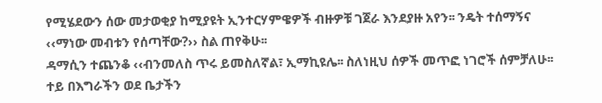የሚሄደውን ሰው መታወቂያ ከሚያዩት ኢንተርሃምዌዎች ብዙዎቹ ገጀራ እንደያዙ አየን፡፡ ንዴት ተሰማኝና ‹‹ማነው መብቱን የሰጣቸው?›› ስል ጠየቅሁ፡፡
ዳማሲን ተጨንቆ ‹‹ብንመለስ ጥሩ ይመስለኛል፣ ኢማኪዩሌ፡፡ ስለነዚህ ሰዎች መጥፎ ነገሮች ሰምቻለሁ፡፡ ተይ በእግራችን ወደ ቤታችን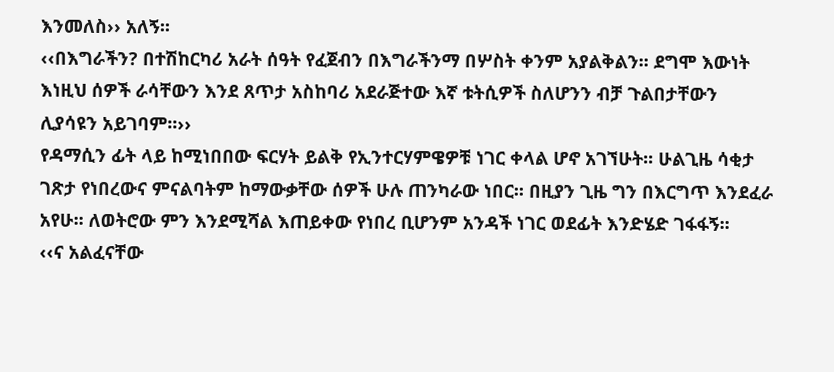እንመለስ›› አለኝ፡፡
‹‹በእግራችን? በተሽከርካሪ አራት ሰዓት የፈጀብን በእግራችንማ በሦስት ቀንም አያልቅልን፡፡ ደግሞ እውነት እነዚህ ሰዎች ራሳቸውን እንደ ጸጥታ አስከባሪ አደራጅተው እኛ ቱትሲዎች ስለሆንን ብቻ ጉልበታቸውን ሊያሳዩን አይገባም፡፡››
የዳማሲን ፊት ላይ ከሚነበበው ፍርሃት ይልቅ የኢንተርሃምዌዎቹ ነገር ቀላል ሆኖ አገኘሁት፡፡ ሁልጊዜ ሳቂታ ገጽታ የነበረውና ምናልባትም ከማውቃቸው ሰዎች ሁሉ ጠንካራው ነበር፡፡ በዚያን ጊዜ ግን በእርግጥ እንደፈራ አየሁ፡፡ ለወትሮው ምን እንደሚሻል እጠይቀው የነበረ ቢሆንም አንዳች ነገር ወደፊት እንድሄድ ገፋፋኝ፡፡
‹‹ና አልፈናቸው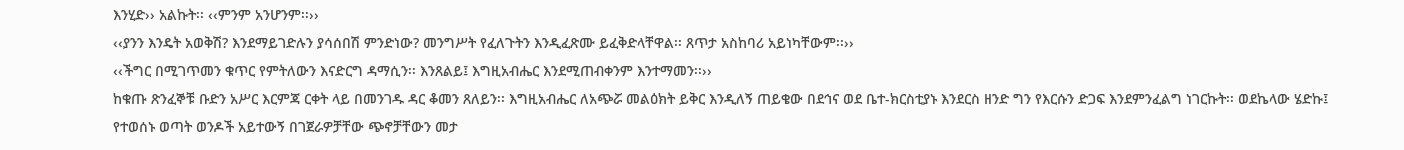እንሂድ›› አልኩት፡፡ ‹‹ምንም አንሆንም፡፡››
‹‹ያንን እንዴት አወቅሽ? እንደማይገድሉን ያሳሰበሽ ምንድነው? መንግሥት የፈለጉትን እንዲፈጽሙ ይፈቅድላቸዋል፡፡ ጸጥታ አስከባሪ አይነካቸውም፡፡››
‹‹ችግር በሚገጥመን ቁጥር የምትለውን እናድርግ ዳማሲን፡፡ እንጸልይ፤ እግዚአብሔር እንደሚጠብቀንም እንተማመን፡፡››
ከቁጡ ጽንፈኞቹ ቡድን አሥር እርምጃ ርቀት ላይ በመንገዱ ዳር ቆመን ጸለይን፡፡ እግዚአብሔር ለአጭሯ መልዕክት ይቅር እንዲለኝ ጠይቄው በደኅና ወደ ቤተ-ክርስቲያኑ እንደርስ ዘንድ ግን የእርሱን ድጋፍ እንደምንፈልግ ነገርኩት፡፡ ወደኬላው ሄድኩ፤ የተወሰኑ ወጣት ወንዶች አይተውኝ በገጀራዎቻቸው ጭኖቻቸውን መታ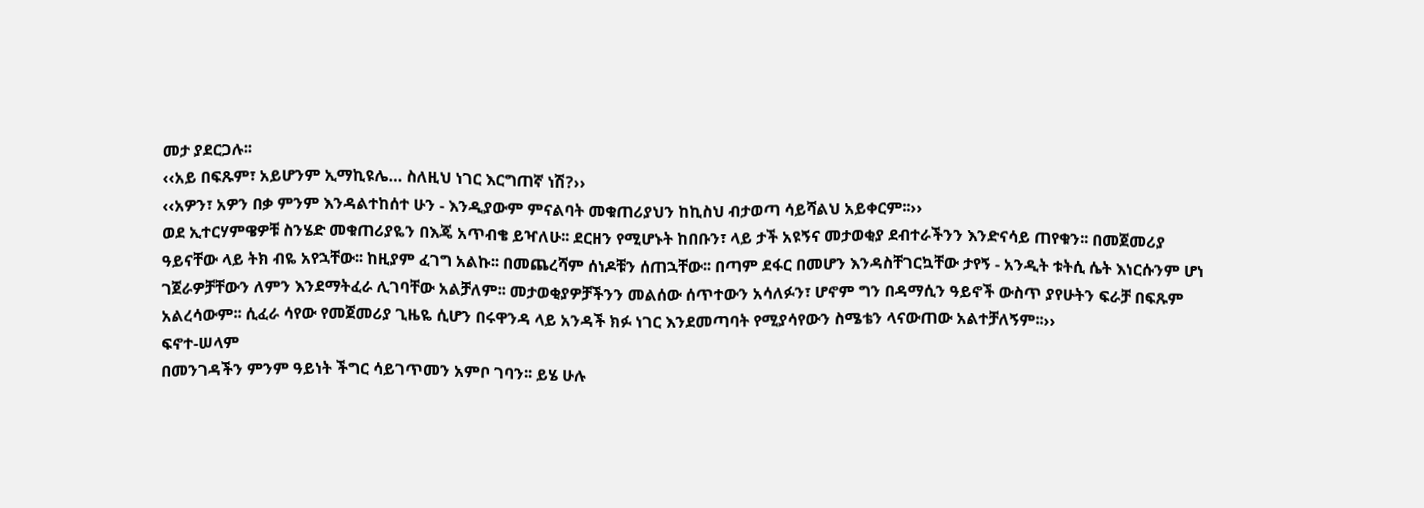መታ ያደርጋሉ፡፡
‹‹አይ በፍጹም፣ አይሆንም ኢማኪዩሌ… ስለዚህ ነገር እርግጠኛ ነሽ?››
‹‹አዎን፣ አዎን በቃ ምንም እንዳልተከሰተ ሁን - እንዲያውም ምናልባት መቁጠሪያህን ከኪስህ ብታወጣ ሳይሻልህ አይቀርም፡፡››
ወደ ኢተርሃምዌዎቹ ስንሄድ መቁጠሪያዬን በእጄ አጥብቄ ይዣለሁ፡፡ ደርዘን የሚሆኑት ከበቡን፣ ላይ ታች አዩኝና መታወቂያ ደብተራችንን እንድናሳይ ጠየቁን፡፡ በመጀመሪያ ዓይናቸው ላይ ትክ ብዬ አየኋቸው፡፡ ከዚያም ፈገግ አልኩ፡፡ በመጨረሻም ሰነዶቹን ሰጠኋቸው፡፡ በጣም ደፋር በመሆን እንዳስቸገርኳቸው ታየኝ - አንዲት ቱትሲ ሴት እነርሱንም ሆነ ገጀራዎቻቸውን ለምን እንደማትፈራ ሊገባቸው አልቻለም፡፡ መታወቂያዎቻችንን መልሰው ሰጥተውን አሳለፉን፣ ሆኖም ግን በዳማሲን ዓይኖች ውስጥ ያየሁትን ፍራቻ በፍጹም አልረሳውም፡፡ ሲፈራ ሳየው የመጀመሪያ ጊዜዬ ሲሆን በሩዋንዳ ላይ አንዳች ክፉ ነገር እንደመጣባት የሚያሳየውን ስሜቴን ላናውጠው አልተቻለኝም፡፡››
ፍኖተ-ሠላም
በመንገዳችን ምንም ዓይነት ችግር ሳይገጥመን አምቦ ገባን፡፡ ይሄ ሁሉ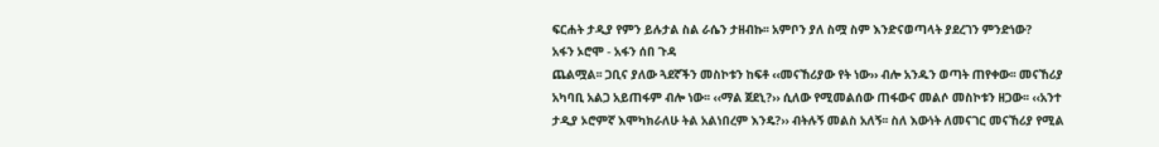ፍርሐት ታዲያ የምን ይሉታል ስል ራሴን ታዘብኩ፡፡ አምቦን ያለ ስሟ ስም እንድናወጣላት ያደረገን ምንድነው?
አፋን ኦሮሞ - አፋን ሰበ ጉዳ
ጨልሟል፡፡ ጋቢና ያለው ጓደኛችን መስኮቱን ከፍቶ ‹‹መናኸሪያው የት ነው›› ብሎ አንዱን ወጣት ጠየቀው፡፡ መናኸሪያ አካባቢ አልጋ አይጠፋም ብሎ ነው፡፡ ‹‹ማል ጀደኒ?›› ሲለው የሚመልሰው ጠፋውና መልሶ መስኮቱን ዘጋው፡፡ ‹‹አንተ ታዲያ ኦሮምኛ እሞካክራለሁ ትል አልነበረም እንዴ?›› ብትሉኝ መልስ አለኝ፡፡ ስለ እውነት ለመናገር መናኸሪያ የሚል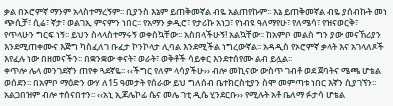ቃል በኦሮምኛ ማንም አላስተማረኝም፡፡ ቢያንስ እኔም ይጠቅመኛል ብዬ አልጠየኩም፡፡ እኔ ይጠቅመኛል ብዬ ያሰብኩት መነ ጭሲቻ፣ ሲሬ፣ ኛታ፣ ወልገኢ ምናምን ነበር፡፡ የአማን ቃዲሮ፣ የታሪኩ አነጋ፣ የነብዩ ዓለማየሁ፣ የለሜሳ፣ የዝናወርቅ፣ የጥላሁን ግርፍ ነኝ፡፡ ይህን ስላላስተማሩኝ ወቀስኳቸው፡፡ አስበላችሁኝ! አልኳቸው፡፡ ከአምቦ መልስ ግን ያው መናኸሪያን እንደሚጠቀሙና እጅግ ካስፈለገ ቡፈታ ኮንኮላታ ሊባል እንደሚችል ነግረውኛል፡፡ አዳዲስ የኦሮምኛ ቃላት እና አገላለጾች እየፈሉ ነው በዘመናችን፡፡ በቋንቋው ቀናት፣ ወራት፣ ወቅቶች ሳይቀር እንደተሰየሙ ልብ ይሏል፡፡
ቀጥሎ ሌላ መንገደኛን ጠየቀ ጓደኛዬ፡፡ ‹‹ችግር የለም ላሳያችሁ›› ብሎ መኪናው ውስጥ ገብቶ ወደ ጀባትና ሜጫ ሆቴል ወሰደን፡፡ በአምቦ ማዕድን ውሃ ለ15 ዓመታት የሰራው ይህ ግለሰብ ቤተክርስቲያን ስሞ መምጣቱ ነበር እኛን ሲያገኘን፡፡ አልጋበዝም ብሎ ተሰናበተን፡፡ ‹‹አኒ ኢጆሌኮፊ ሴና መሌ ገቲ ዲሴ ሂንደርቡ›› የሚሉት አቶ ቤለማ ፉታሳ ሆቴል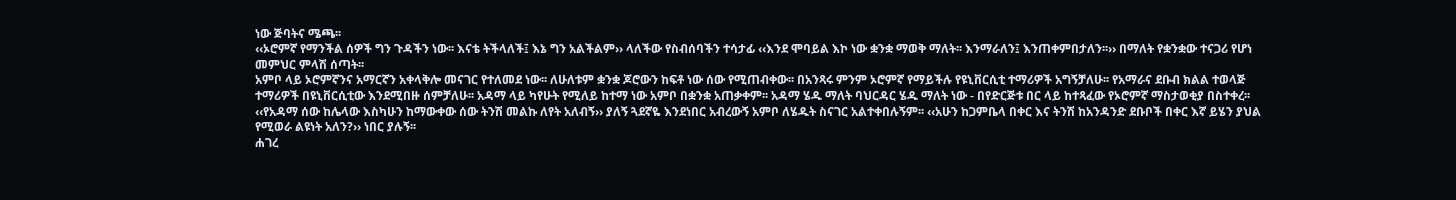ነው ጅባትና ሜጫ፡፡
‹‹ኦሮምኛ የማንችል ሰዎች ግን ጉዳችን ነው፡፡ እናቴ ትችላለች፤ እኔ ግን አልችልም›› ላለችው የስብሰባችን ተሳታፊ ‹‹እንደ ሞባይል እኮ ነው ቋንቋ ማወቅ ማለት፡፡ እንማራለን፤ እንጠቀምበታለን፡፡›› በማለት የቋንቋው ተናጋሪ የሆነ መምህር ምላሽ ሰጣት፡፡
አምቦ ላይ ኦሮምኛንና አማርኛን አቀላቅሎ መናገር የተለመደ ነው፡፡ ለሁለቱም ቋንቋ ጆሮውን ከፍቶ ነው ሰው የሚጠብቀው፡፡ በአንጻሩ ምንም ኦሮምኛ የማይችሉ የዩኒቨርሲቲ ተማሪዎች አግኝቻለሁ፡፡ የአማራና ደቡብ ክልል ተወላጅ ተማሪዎች በዩኒቨርሲቲው እንደሚበዙ ሰምቻለሁ፡፡ አዳማ ላይ ካየሁት የሚለይ ከተማ ነው አምቦ በቋንቋ አጠቃቀም፡፡ አዳማ ሄዱ ማለት ባህርዳር ሄዱ ማለት ነው - በየድርጅቱ በር ላይ ከተጻፈው የኦሮምኛ ማስታወቂያ በስተቀረ፡፡
‹‹የአዳማ ሰው ከሌላው እስካሁን ከማውቀው ሰው ትንሽ መልኩ ለየት አለብኝ›› ያለኝ ጓደኛዬ እንደነበር አብረውኝ አምቦ ለሄዱት ስናገር አልተቀበሉኝም፡፡ ‹‹አሁን ከጋምቤላ በቀር እና ትንሽ ከአንዳንድ ደቡቦች በቀር እኛ ይሄን ያህል የሚወራ ልዩነት አለን?›› ነበር ያሉኝ፡፡
ሐገረ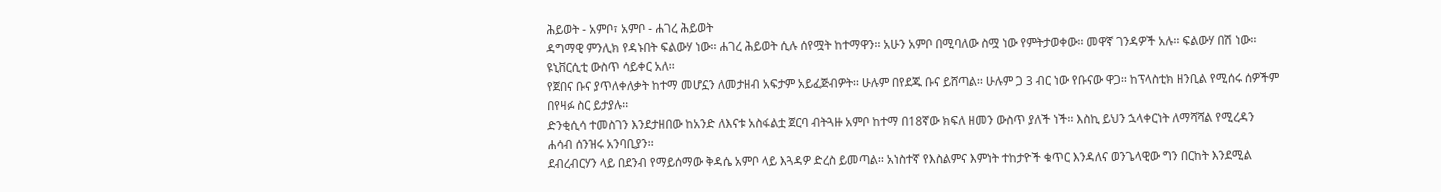ሕይወት - አምቦ፣ አምቦ - ሐገረ ሕይወት
ዳግማዊ ምንሊክ የዳኑበት ፍልውሃ ነው፡፡ ሐገረ ሕይወት ሲሉ ሰየሟት ከተማዋን፡፡ አሁን አምቦ በሚባለው ስሟ ነው የምትታወቀው፡፡ መዋኛ ገንዳዎች አሉ፡፡ ፍልውሃ በሽ ነው፡፡ ዩኒቨርሲቲ ውስጥ ሳይቀር አለ፡፡
የጀበና ቡና ያጥለቀለቃት ከተማ መሆኗን ለመታዘብ አፍታም አይፈጅብዎት፡፡ ሁሉም በየደጁ ቡና ይሸጣል፡፡ ሁሉም ጋ 3 ብር ነው የቡናው ዋጋ፡፡ ከፕላስቲክ ዘንቢል የሚሰሩ ሰዎችም በየዛፉ ስር ይታያሉ፡፡
ድንቂሲሳ ተመስገን እንደታዘበው ከአንድ ለእናቱ አስፋልቷ ጀርባ ብትጓዙ አምቦ ከተማ በ18ኛው ክፍለ ዘመን ውስጥ ያለች ነች፡፡ እስኪ ይህን ኋላቀርነት ለማሻሻል የሚረዳን ሐሳብ ሰንዝሩ አንባቢያን፡፡
ደብረብርሃን ላይ በደንብ የማይሰማው ቅዳሴ አምቦ ላይ እጓዳዎ ድረስ ይመጣል፡፡ አነስተኛ የእስልምና እምነት ተከታዮች ቁጥር እንዳለና ወንጌላዊው ግን በርከት እንደሚል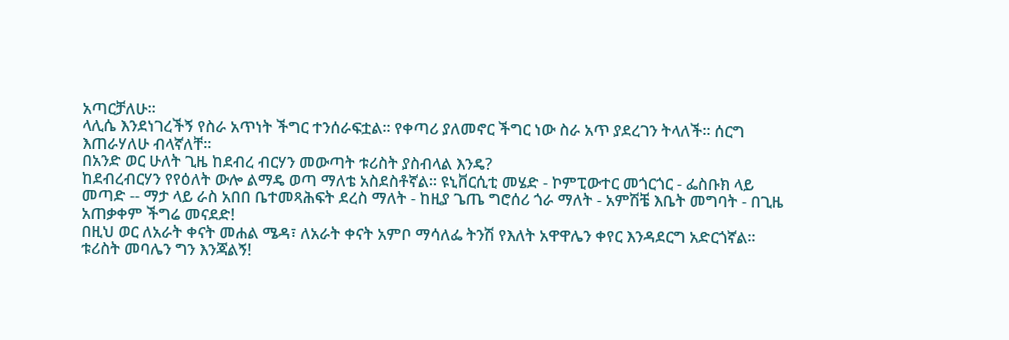አጣርቻለሁ፡፡
ላሊሴ እንደነገረችኝ የስራ አጥነት ችግር ተንሰራፍቷል፡፡ የቀጣሪ ያለመኖር ችግር ነው ስራ አጥ ያደረገን ትላለች፡፡ ሰርግ እጠራሃለሁ ብላኛለቸ፡፡
በአንድ ወር ሁለት ጊዜ ከደብረ ብርሃን መውጣት ቱሪስት ያስብላል እንዴ?
ከደብረብርሃን የየዕለት ውሎ ልማዴ ወጣ ማለቴ አስደስቶኛል፡፡ ዩኒቨርሲቲ መሄድ - ኮምፒውተር መጎርጎር - ፌስቡክ ላይ መጣድ -- ማታ ላይ ራስ አበበ ቤተመጻሕፍት ደረስ ማለት - ከዚያ ጌጤ ግሮሰሪ ጎራ ማለት - አምሽቼ እቤት መግባት - በጊዜ አጠቃቀም ችግሬ መናደድ!
በዚህ ወር ለአራት ቀናት መሐል ሜዳ፣ ለአራት ቀናት አምቦ ማሳለፌ ትንሽ የእለት አዋዋሌን ቀየር እንዳደርግ አድርጎኛል፡፡ ቱሪስት መባሌን ግን እንጃልኝ!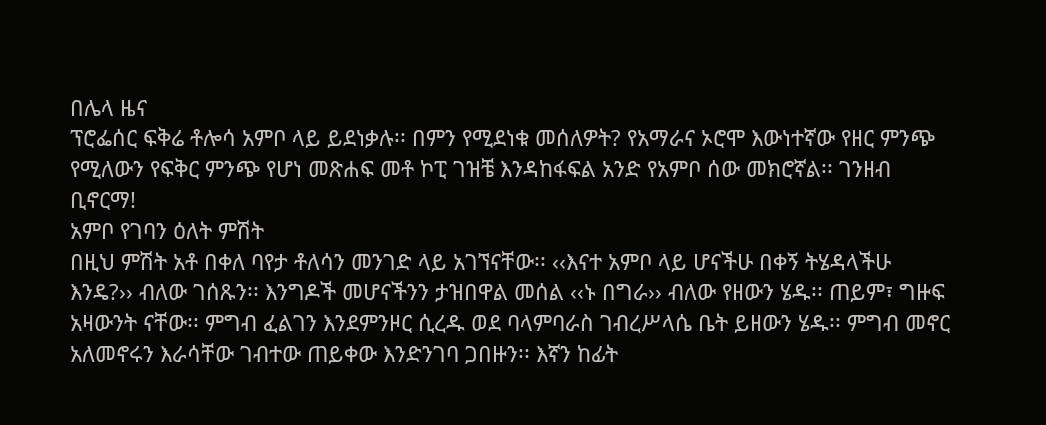በሌላ ዜና
ፕሮፌሰር ፍቅሬ ቶሎሳ አምቦ ላይ ይደነቃሉ፡፡ በምን የሚደነቁ መሰለዎት? የአማራና ኦሮሞ እውነተኛው የዘር ምንጭ የሚለውን የፍቅር ምንጭ የሆነ መጽሐፍ መቶ ኮፒ ገዝቼ እንዳከፋፍል አንድ የአምቦ ሰው መክሮኛል፡፡ ገንዘብ ቢኖርማ!
አምቦ የገባን ዕለት ምሽት
በዚህ ምሽት አቶ በቀለ ባየታ ቶለሳን መንገድ ላይ አገኘናቸው፡፡ ‹‹እናተ አምቦ ላይ ሆናችሁ በቀኝ ትሄዳላችሁ እንዴ?›› ብለው ገሰጹን፡፡ እንግዶች መሆናችንን ታዝበዋል መሰል ‹‹ኑ በግራ›› ብለው የዘውን ሄዱ፡፡ ጠይም፣ ግዙፍ አዛውንት ናቸው፡፡ ምግብ ፈልገን እንደምንዞር ሲረዱ ወደ ባላምባራስ ገብረሥላሴ ቤት ይዘውን ሄዱ፡፡ ምግብ መኖር አለመኖሩን እራሳቸው ገብተው ጠይቀው እንድንገባ ጋበዙን፡፡ እኛን ከፊት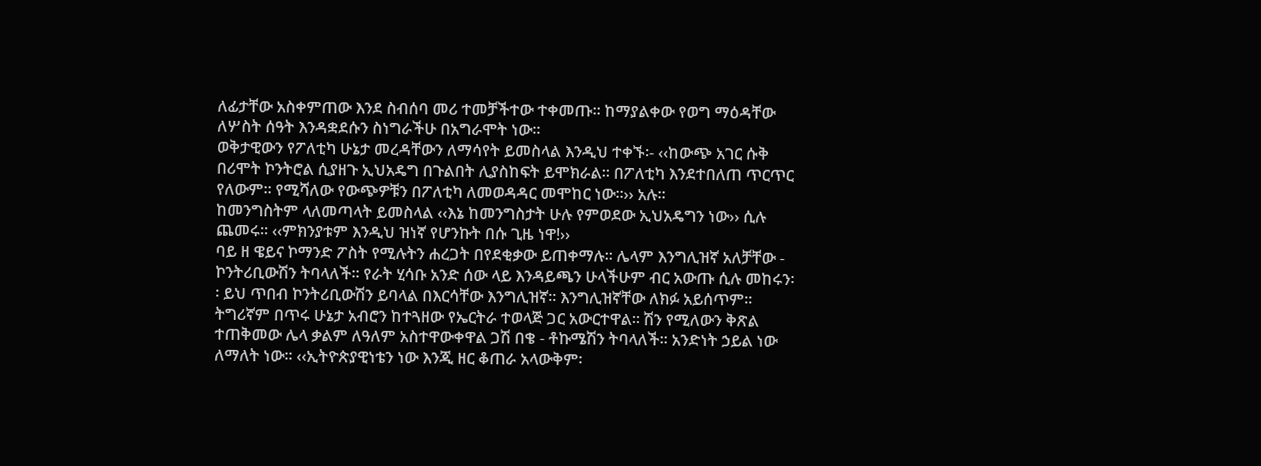ለፊታቸው አስቀምጠው እንደ ስብሰባ መሪ ተመቻችተው ተቀመጡ፡፡ ከማያልቀው የወግ ማዕዳቸው ለሦስት ሰዓት እንዳቋደሱን ስነግራችሁ በአግራሞት ነው፡፡
ወቅታዊውን የፖለቲካ ሁኔታ መረዳቸውን ለማሳየት ይመስላል እንዲህ ተቀኙ፡- ‹‹ከውጭ አገር ሱቅ በሪሞት ኮንትሮል ሲያዘጉ ኢህአዴግ በጉልበት ሊያስከፍት ይሞክራል፡፡ በፖለቲካ እንደተበለጠ ጥርጥር የለውም፡፡ የሚሻለው የውጭዎቹን በፖለቲካ ለመወዳዳር መሞከር ነው፡፡›› አሉ፡፡
ከመንግስትም ላለመጣላት ይመስላል ‹‹እኔ ከመንግስታት ሁሉ የምወደው ኢህአዴግን ነው›› ሲሉ ጨመሩ፡፡ ‹‹ምክንያቱም እንዲህ ዝነኛ የሆንኩት በሱ ጊዜ ነዋ!››
ባይ ዘ ዌይና ኮማንድ ፖስት የሚሉትን ሐረጋት በየደቂቃው ይጠቀማሉ፡፡ ሌላም እንግሊዝኛ አለቻቸው - ኮንትሪቢውሽን ትባላለች፡፡ የራት ሂሳቡ አንድ ሰው ላይ እንዳይጫን ሁላችሁም ብር አውጡ ሲሉ መከሩን፡፡ ይህ ጥበብ ኮንትሪቢውሽን ይባላል በእርሳቸው እንግሊዝኛ፡፡ እንግሊዝኛቸው ለክፉ አይሰጥም፡፡ ትግሪኛም በጥሩ ሁኔታ አብሮን ከተጓዘው የኤርትራ ተወላጅ ጋር አውርተዋል፡፡ ሽን የሚለውን ቅጽል ተጠቅመው ሌላ ቃልም ለዓለም አስተዋውቀዋል ጋሽ በቄ - ቶኩሜሽን ትባላለች፡፡ አንድነት ኃይል ነው ለማለት ነው፡፡ ‹‹ኢትዮጵያዊነቴን ነው እንጂ ዘር ቆጠራ አላውቅም፡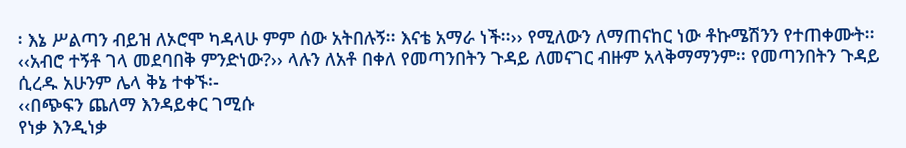፡ እኔ ሥልጣን ብይዝ ለኦሮሞ ካዳላሁ ምም ሰው አትበሉኝ፡፡ እናቴ አማራ ነች፡፡›› የሚለውን ለማጠናከር ነው ቶኩሜሽንን የተጠቀሙት፡፡
‹‹አብሮ ተኝቶ ገላ መደባበቅ ምንድነው?›› ላሉን ለአቶ በቀለ የመጣንበትን ጉዳይ ለመናገር ብዙም አላቅማማንም፡፡ የመጣንበትን ጉዳይ ሲረዱ አሁንም ሌላ ቅኔ ተቀኙ፡-
‹‹በጭፍን ጨለማ እንዳይቀር ገሚሱ
የነቃ እንዲነቃ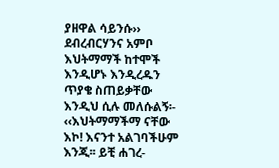ያዘዋል ሳይንሱ››
ደብረብርሃንና አምቦ እህትማማች ከተሞች እንዲሆኑ እንዲረዱን ጥያቄ ስጠይቃቸው እንዲህ ሲሉ መለሱልኝ፡- ‹‹እህትማማችማ ናቸው እኮ! እናንተ አልገባችሁም እንጂ፡፡ ይቺ ሐገረ-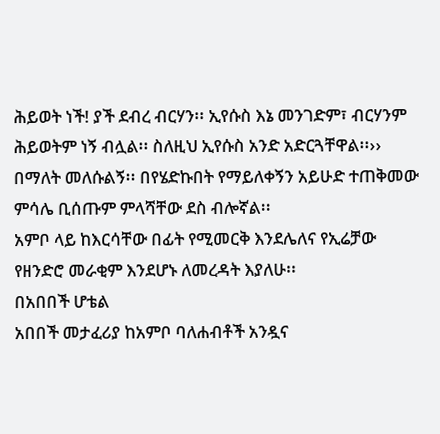ሕይወት ነች! ያች ደብረ ብርሃን፡፡ ኢየሱስ እኔ መንገድም፣ ብርሃንም ሕይወትም ነኝ ብሏል፡፡ ስለዚህ ኢየሱስ አንድ አድርጓቸዋል፡፡›› በማለት መለሱልኝ፡፡ በየሄድኩበት የማይለቀኝን አይሁድ ተጠቅመው ምሳሌ ቢሰጡም ምላሻቸው ደስ ብሎኛል፡፡
አምቦ ላይ ከእርሳቸው በፊት የሚመርቅ እንደሌለና የኢሬቻው የዘንድሮ መራቂም እንደሆኑ ለመረዳት እያለሁ፡፡
በአበበች ሆቴል
አበበች መታፈሪያ ከአምቦ ባለሐብቶች አንዷና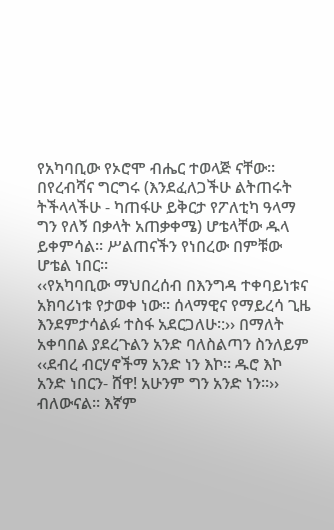የአካባቢው የኦሮሞ ብሔር ተወላጅ ናቸው፡፡ በየረብሻና ግርግሩ (እንደፈለጋችሁ ልትጠሩት ትችላላችሁ - ካጠፋሁ ይቅርታ የፖለቲካ ዓላማ ግን የለኝ በቃላት አጠቃቀሜ) ሆቴላቸው ዱላ ይቀምሳል፡፡ ሥልጠናችን የነበረው በምቹው ሆቴል ነበር፡፡
‹‹የአካባቢው ማህበረሰብ በእንግዳ ተቀባይነቱና አክባሪነቱ የታወቀ ነው፡፡ ሰላማዊና የማይረሳ ጊዜ እንደምታሳልፉ ተስፋ አደርጋለሁ፡:›› በማለት አቀባበል ያደረጉልን አንድ ባለስልጣን ስንለይም ‹‹ደብረ ብርሃኖችማ አንድ ነን እኮ፡፡ ዱሮ እኮ አንድ ነበርን- ሸዋ! አሁንም ግን አንድ ነን፡፡›› ብለውናል፡፡ እኛም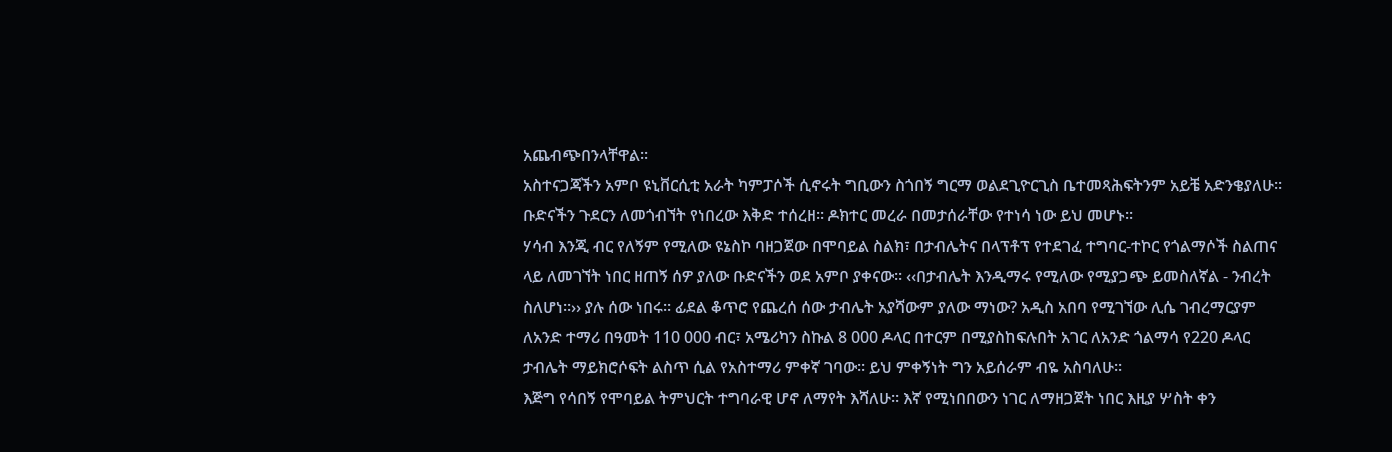አጨብጭበንላቸዋል፡፡
አስተናጋጃችን አምቦ ዩኒቨርሲቲ አራት ካምፓሶች ሲኖሩት ግቢውን ስጎበኝ ግርማ ወልደጊዮርጊስ ቤተመጻሕፍትንም አይቼ አድንቄያለሁ፡፡
ቡድናችን ጉደርን ለመጎብኘት የነበረው እቅድ ተሰረዘ፡፡ ዶክተር መረራ በመታሰራቸው የተነሳ ነው ይህ መሆኑ፡፡
ሃሳብ እንጂ ብር የለኝም የሚለው ዩኔስኮ ባዘጋጀው በሞባይል ስልክ፣ በታብሌትና በላፕቶፕ የተደገፈ ተግባር-ተኮር የጎልማሶች ስልጠና ላይ ለመገኘት ነበር ዘጠኝ ሰዎ ያለው ቡድናችን ወደ አምቦ ያቀናው፡፡ ‹‹በታብሌት እንዲማሩ የሚለው የሚያጋጭ ይመስለኛል - ንብረት ስለሆነ፡፡›› ያሉ ሰው ነበሩ፡፡ ፊደል ቆጥሮ የጨረሰ ሰው ታብሌት አያሻውም ያለው ማነው? አዲስ አበባ የሚገኘው ሊሴ ገብረማርያም ለአንድ ተማሪ በዓመት 110 000 ብር፣ አሜሪካን ስኩል 8 000 ዶላር በተርም በሚያስከፍሉበት አገር ለአንድ ጎልማሳ የ220 ዶላር ታብሌት ማይክሮሶፍት ልስጥ ሲል የአስተማሪ ምቀኛ ገባው፡፡ ይህ ምቀኝነት ግን አይሰራም ብዬ አስባለሁ፡፡
እጅግ የሳበኝ የሞባይል ትምህርት ተግባራዊ ሆኖ ለማየት እሻለሁ፡፡ እኛ የሚነበበውን ነገር ለማዘጋጀት ነበር እዚያ ሦስት ቀን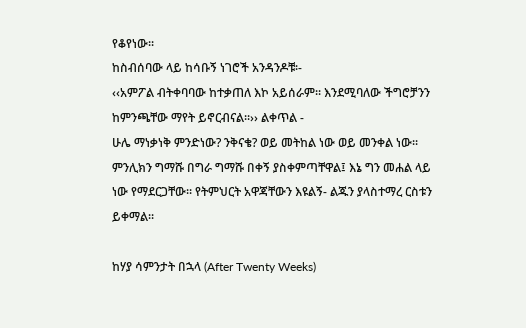የቆየነው፡፡
ከስብሰባው ላይ ከሳቡኝ ነገሮች አንዳንዶቹ፡-
‹‹አምፖል ብትቀባባው ከተቃጠለ እኮ አይሰራም፡፡ እንደሚባለው ችግሮቻንን ከምንጫቸው ማየት ይኖርብናል፡፡›› ልቀጥል -
ሁሌ ማነቃነቅ ምንድነው? ንቅናቄ? ወይ መትከል ነው ወይ መንቀል ነው፡፡
ምንሊክን ግማሹ በግራ ግማሹ በቀኝ ያስቀምጣቸዋል፤ እኔ ግን መሐል ላይ ነው የማደርጋቸው፡፡ የትምህርት አዋጃቸውን እዩልኝ- ልጁን ያላስተማረ ርስቱን ይቀማል፡፡

ከሃያ ሳምንታት በኋላ (After Twenty Weeks)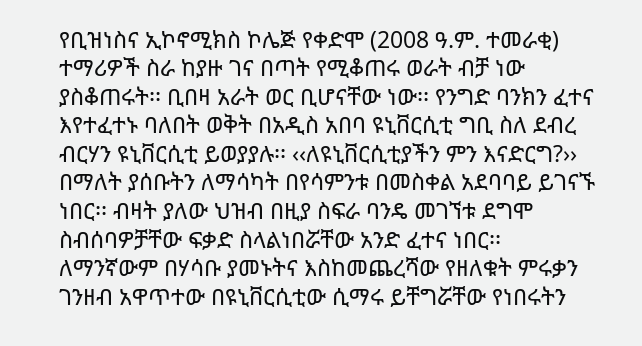የቢዝነስና ኢኮኖሚክስ ኮሌጅ የቀድሞ (2008 ዓ.ም. ተመራቂ) ተማሪዎች ስራ ከያዙ ገና በጣት የሚቆጠሩ ወራት ብቻ ነው ያስቆጠሩት፡፡ ቢበዛ አራት ወር ቢሆናቸው ነው፡፡ የንግድ ባንክን ፈተና እየተፈተኑ ባለበት ወቅት በአዲስ አበባ ዩኒቨርሲቲ ግቢ ስለ ደብረ ብርሃን ዩኒቨርሲቲ ይወያያሉ፡፡ ‹‹ለዩኒቨርሲቲያችን ምን እናድርግ?›› በማለት ያሰቡትን ለማሳካት በየሳምንቱ በመስቀል አደባባይ ይገናኙ ነበር፡፡ ብዛት ያለው ህዝብ በዚያ ስፍራ ባንዴ መገኘቱ ደግሞ ስብሰባዎቻቸው ፍቃድ ስላልነበሯቸው አንድ ፈተና ነበር፡፡ ለማንኛውም በሃሳቡ ያመኑትና እስከመጨረሻው የዘለቁት ምሩቃን ገንዘብ አዋጥተው በዩኒቨርሲቲው ሲማሩ ይቸግሯቸው የነበሩትን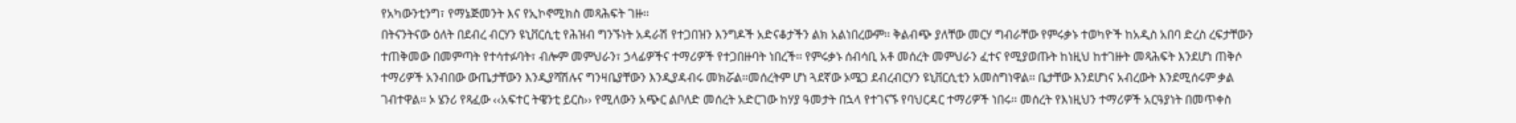የአካውንቲንግ፣ የማኔጅመንት እና የኢኮኖሚክስ መጻሕፍት ገዙ፡፡
በትናንትናው ዕለት በደብረ ብርሃን ዩኒቨርሲቲ የሕዝብ ግንኙነት አዳራሽ የተጋበዝን እንግዶች አድናቆታችን ልክ አልነበረውም፡፡ ቅልብጭ ያለቸው መርሃ ግብራቸው የምሩቃኑ ተወካዮች ከአዲስ አበባ ድረስ ረፍታቸውን ተጠቅመው በመምጣት የተሳተፉባት፣ ብሎም መምህራን፣ ኃላፊዎችና ተማሪዎች የተጋበዙባት ነበረች፡፡ የምሩቃኑ ሰብሳቢ አቶ መሰረት መምህራን ፈተና የሚያወጡት ከነዚህ ከተገዙት መጻሕፍት እንደሆነ ጠቅሶ ተማሪዎች አንብበው ውጤታቸውን እንዲያሻሽሉና ግንዛቤያቸውን እንዲያዳብሩ መክሯል፡፡መሰረትም ሆነ ጓደኛው ኦሜጋ ደብረብርሃን ዩኒቨርሲቲን አመስግነዋል፡፡ ቤታቸው እንደሆነና አብረውት እንደሚሰሩም ቃል ገብተዋል፡፡ ኦ ሄንሪ የጻፈው ‹‹አፍተር ትዌንቲ ይርስ›› የሚለውን አጭር ልቦለድ መሰረት አድርገው ከሃያ ዓመታት በኋላ የተገናኙ የባህርዳር ተማሪዎች ነበሩ፡፡ መሰረት የእነዚህን ተማሪዎች አርዓያነት በመጥቀስ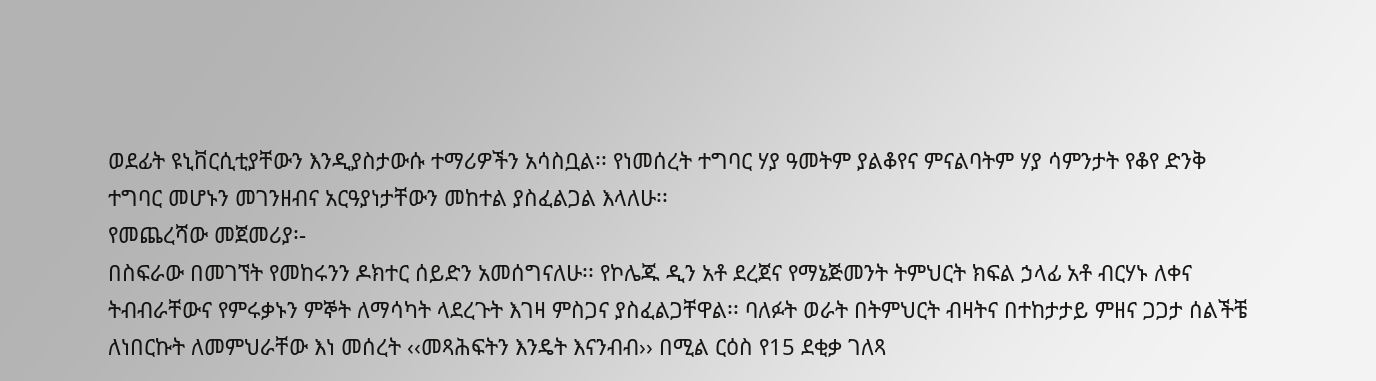ወደፊት ዩኒቨርሲቲያቸውን እንዲያስታውሱ ተማሪዎችን አሳስቧል፡፡ የነመሰረት ተግባር ሃያ ዓመትም ያልቆየና ምናልባትም ሃያ ሳምንታት የቆየ ድንቅ ተግባር መሆኑን መገንዘብና አርዓያነታቸውን መከተል ያስፈልጋል እላለሁ፡፡
የመጨረሻው መጀመሪያ፡-
በስፍራው በመገኘት የመከሩንን ዶክተር ሰይድን አመሰግናለሁ፡፡ የኮሌጁ ዲን አቶ ደረጀና የማኔጅመንት ትምህርት ክፍል ኃላፊ አቶ ብርሃኑ ለቀና ትብብራቸውና የምሩቃኑን ምኞት ለማሳካት ላደረጉት እገዛ ምስጋና ያስፈልጋቸዋል፡፡ ባለፉት ወራት በትምህርት ብዛትና በተከታታይ ምዘና ጋጋታ ሰልችቼ ለነበርኩት ለመምህራቸው እነ መሰረት ‹‹መጻሕፍትን እንዴት እናንብብ›› በሚል ርዕስ የ15 ደቂቃ ገለጻ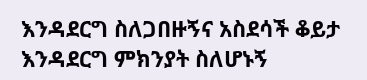እንዳደርግ ስለጋበዙኝና አስደሳች ቆይታ እንዳደርግ ምክንያት ስለሆኑኝ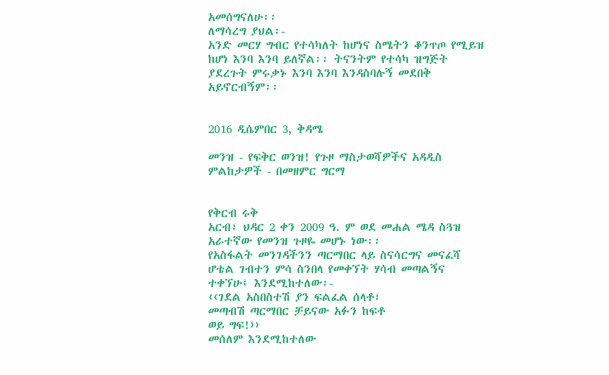አመሰግናለሁ፡፡
ለማሳረግ ያህል፡-
አንድ መርሃ ግብር የተሳካለት ከሆነና ስሜትን ቆንጥጦ የሚይዝ ከሆነ እንባ እንባ ይለኛል፡፡ ትናንትም የተሳካ ዝግጅት ያደረጉት ምሩቃኑ እንባ እንባ እንዳስባሉኝ መደበቅ አይኖርብኝም፡፡


2016 ዲሴምበር 3, ቅዳሜ

መንዝ - የፍቅር ወንዝ! የጉዞ ማስታወሻዎችና አዳዲስ ምልከታዎች - በመዘምር ግርማ


የቅርብ ሩቅ
አርብ፣ ህዳር 2 ቀን 2009 ዓ. ም ወደ መሐል ሜዳ ስጓዝ አራተኛው የመንዝ ጉዞዬ መሆኑ ነው፡፡
የአስፋልት መንገዳችንን ጣርማበር ላይ ስናሳርግና መናፈሻ ሆቴል ገብተን ምሳ ስንበላ የመቀኘት ሃሳብ መጣልኝና ተቀኘሁ፤ እንደሚከተለው፡-
‹‹ገደል አስበስተሽ ያን ፍልፈል ሰላቶ፣
መጣብሽ ጣርማበር ቻይናው አፉን ከፍቶ
ወይ ግፍ!››
መሰለም እንደሚከተለው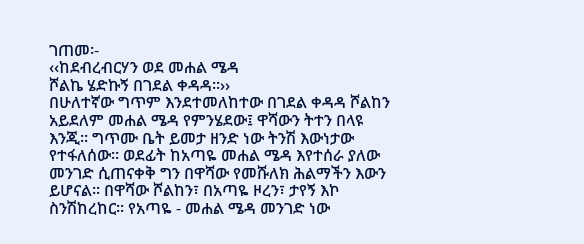ገጠመ፡-
‹‹ከደብረብርሃን ወደ መሐል ሜዳ
ሾልኬ ሄድኩኝ በገደል ቀዳዳ፡፡››
በሁለተኛው ግጥም እንደተመለከተው በገደል ቀዳዳ ሾልከን አይደለም መሐል ሜዳ የምንሄደው፤ ዋሻውን ትተን በላዩ እንጂ፡፡ ግጥሙ ቤት ይመታ ዘንድ ነው ትንሽ እውነታው የተፋለሰው፡፡ ወደፊት ከአጣዬ መሐል ሜዳ እየተሰራ ያለው መንገድ ሲጠናቀቅ ግን በዋሻው የመሹለክ ሕልማችን እውን ይሆናል፡፡ በዋሻው ሾልከን፣ በአጣዬ ዞረን፣ ታየኝ እኮ ስንሽከረከር፡፡ የአጣዬ - መሐል ሜዳ መንገድ ነው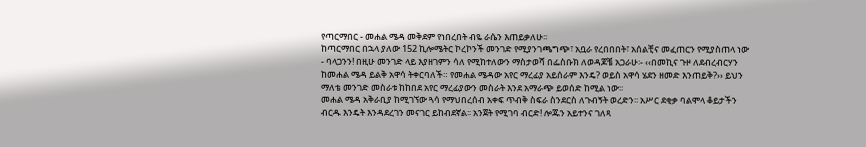የጣርማበር - መሐል ሜዳ መቅደም የነበረበት ብዬ ራሴን እጠይቃለሁ፡፡
ከጣርማበር በኋላ ያለው 152 ኪሎሜትር ኮረኮንች መንገድ የሚያንገጫግጭ፣ አቧራ የረበበበት፣ አሰልቺና መፈጠርን የሚያስጠላ ነው - ባላጋንን! በዚሁ መንገድ ላይ እያዘገምን ሳለ የሚከተለውን ማስታወሻ በፌስቡክ ለወዳጆቼ አጋራሁ፡- ‹‹በመኪና ጉዞ ለደብረብርሃን ከመሐል ሜዳ ይልቅ አዋሳ ትቀርባለች። የመሐል ሜዳው አየር ማረፊያ አይሰራም እንዴ? ወይስ አዋሳ ሄደን ዘመድ እንጠይቅ?›› ይህን ማለቴ መንገድ መስራቱ ከከበደ አየር ማረፊያውን መስራት እንደ አማራጭ ይወሰድ ከሚል ነው፡፡
መሐል ሜዳ አቅራቢያ ከሚገኘው ጓሳ የማህበረሰብ አቀፍ ጥብቅ ስፍራ ስንደርስ ለጉብኝት ወረድን፡፡ አሥር ደቂቃ ባልሞላ ቆይታችን ብርዱ እንዴት እንዳደረገን መናገር ይከብደኛል፡፡ አንጀት የሚገባ ብርድ! ሎጁን አይተንና ገለጻ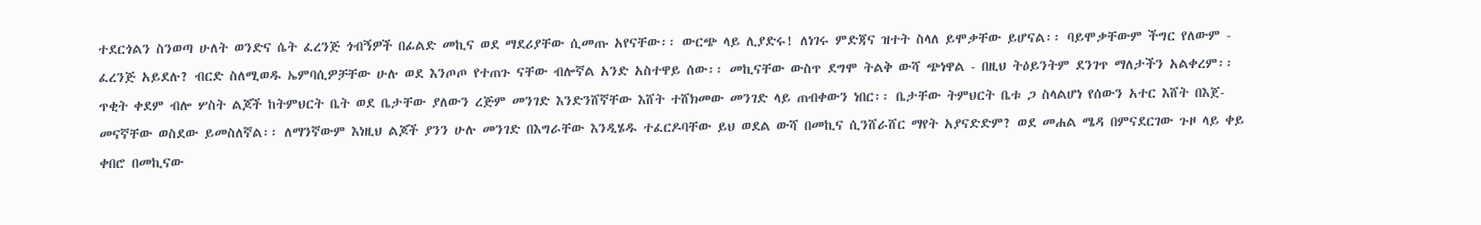ተደርጎልን ስንወጣ ሁለት ወንድና ሴት ፈረንጅ ጎብኝዎች በፊልድ መኪና ወደ ማደሪያቸው ሲመጡ አየናቸው፡፡ ውርጭ ላይ ሊያድሩ! ለነገሩ ምድጃና ዝተት ስላለ ይሞቃቸው ይሆናል፡፡ ባይሞቃቸውም ችግር የለውም - ፈረንጅ አይደሉ? ብርድ ስለሚወዱ ኤምባሲዎቻቸው ሁሉ ወደ እንጦጦ የተጠጉ ናቸው ብሎኛል አንድ አስተዋይ ሰው፡፡ መኪናቸው ውስጥ ደግሞ ትልቅ ውሻ ጭነዋል - በዚህ ትዕይንትም ደንገጥ ማለታችን አልቀረም፡፡ ጥቂት ቀደም ብሎ ሦስት ልጆች ከትምህርት ቤት ወደ ቤታቸው ያለውን ረጅም መንገድ እንድንሸኛቸው እሸት ተሸክመው መንገድ ላይ ጠብቀውን ነበር፡፡ ቤታቸው ትምህርት ቤቱ ጋ ስላልሆነ የሰውን አተር እሸት በእጀ-መናኛቸው ወስደው ይመስለኛል፡፡ ለማንኛውም እነዚህ ልጆች ያንን ሁሉ መንገድ በእግራቸው እንዲሄዱ ተፈርዶባቸው ይህ ወደል ውሻ በመኪና ሲንሸራሸር ማየት አያናድድም? ወደ መሐል ሜዳ በምናደርገው ጉዞ ላይ ቀይ ቀበሮ በመኪናው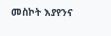መስኮት እያየንና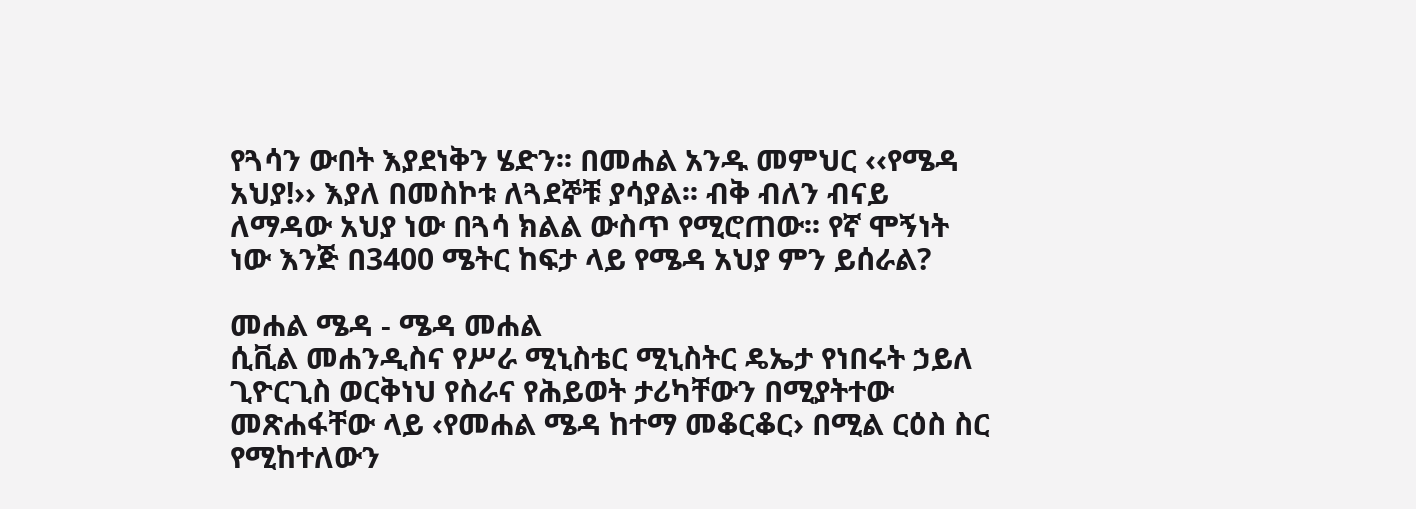የጓሳን ውበት እያደነቅን ሄድን፡፡ በመሐል አንዱ መምህር ‹‹የሜዳ አህያ!›› እያለ በመስኮቱ ለጓደኞቹ ያሳያል፡፡ ብቅ ብለን ብናይ ለማዳው አህያ ነው በጓሳ ክልል ውስጥ የሚሮጠው፡፡ የኛ ሞኝነት ነው እንጅ በ3400 ሜትር ከፍታ ላይ የሜዳ አህያ ምን ይሰራል?

መሐል ሜዳ - ሜዳ መሐል
ሲቪል መሐንዲስና የሥራ ሚኒስቴር ሚኒስትር ዴኤታ የነበሩት ኃይለ ጊዮርጊስ ወርቅነህ የስራና የሕይወት ታሪካቸውን በሚያትተው መጽሐፋቸው ላይ ‹የመሐል ሜዳ ከተማ መቆርቆር› በሚል ርዕስ ስር የሚከተለውን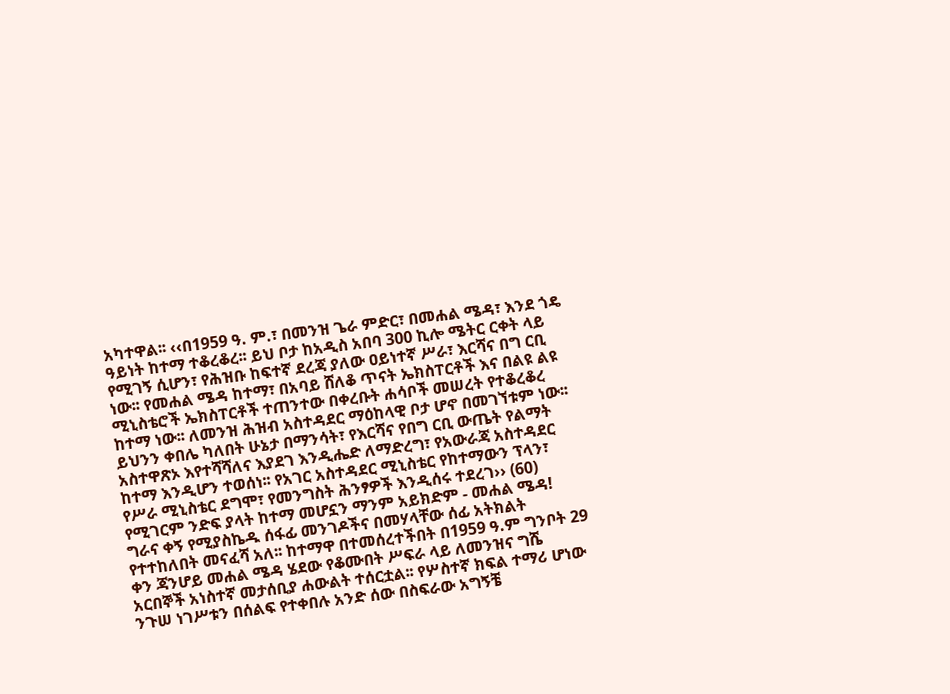አካተዋል፡፡ ‹‹በ1959 ዓ. ም.፣ በመንዝ ጌራ ምድር፣ በመሐል ሜዳ፣ እንደ ጎዴ ዓይነት ከተማ ተቆረቆረ፡፡ ይህ ቦታ ከአዲስ አበባ 300 ኪሎ ሜትር ርቀት ላይ የሚገኝ ሲሆን፣ የሕዝቡ ከፍተኛ ደረጃ ያለው ዐይነተኛ ሥራ፣ እርሻና በግ ርቢ ነው፡፡ የመሐል ሜዳ ከተማ፣ በአባይ ሸለቆ ጥናት ኤክስፐርቶች እና በልዩ ልዩ ሚኒስቴሮች ኤክስፐርቶች ተጠንተው በቀረቡት ሐሳቦች መሠረት የተቆረቆረ ከተማ ነው፡፡ ለመንዝ ሕዝብ አስተዳደር ማዕከላዊ ቦታ ሆኖ በመገኘቱም ነው፡፡ ይህንን ቀበሌ ካለበት ሁኔታ በማንሳት፣ የእርሻና የበግ ርቢ ውጤት የልማት አስተዋጽኦ እየተሻሻለና እያደገ እንዲሔድ ለማድረግ፣ የአውራጃ አስተዳደር ከተማ እንዲሆን ተወሰነ፡፡ የአገር አስተዳደር ሚኒስቴር የከተማውን ፕላን፣ የሥራ ሚኒስቴር ደግሞ፣ የመንግስት ሕንፃዎች እንዲሰሩ ተደረገ›› (60)
የሚገርም ንድፍ ያላት ከተማ መሆኗን ማንም አይክድም - መሐል ሜዳ! ግራና ቀኝ የሚያስኬዱ ሰፋፊ መንገዶችና በመሃላቸው ሰፊ አትክልት የተተከለበት መናፈሻ አለ፡፡ ከተማዋ በተመሰረተችበት በ1959 ዓ.ም ግንቦት 29 ቀን ጃንሆይ መሐል ሜዳ ሄደው የቆሙበት ሥፍራ ላይ ለመንዝና ግሼ አርበኞች አነስተኛ መታሰቢያ ሐውልት ተሰርቷል፡፡ የሦስተኛ ክፍል ተማሪ ሆነው ንጉሠ ነገሥቱን በሰልፍ የተቀበሉ አንድ ሰው በስፍራው አግኝቼ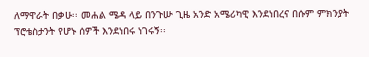ለማዋራት በቃሁ፡፡ መሐል ሜዳ ላይ በንጉሡ ጊዜ አንድ አሜሪካዊ እንደነበረና በሱም ምክንያት ፕሮቴስታንት የሆኑ ሰዎች እንደነበሩ ነገሩኝ፡፡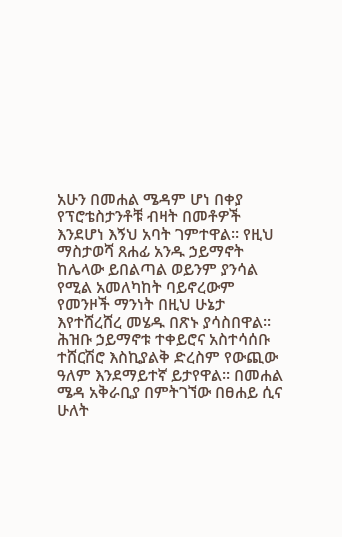አሁን በመሐል ሜዳም ሆነ በቀያ የፕሮቴስታንቶቹ ብዛት በመቶዎች እንደሆነ እኝህ አባት ገምተዋል፡፡ የዚህ ማስታወሻ ጸሐፊ አንዱ ኃይማኖት ከሌላው ይበልጣል ወይንም ያንሳል የሚል አመለካከት ባይኖረውም የመንዞች ማንነት በዚህ ሁኔታ እየተሸረሸረ መሄዱ በጽኑ ያሳስበዋል፡፡ ሕዝቡ ኃይማኖቱ ተቀይሮና አስተሳሰቡ ተሸርሽሮ እስኪያልቅ ድረስም የውጪው ዓለም እንደማይተኛ ይታየዋል፡፡ በመሐል ሜዳ አቅራቢያ በምትገኘው በፀሐይ ሲና ሁለት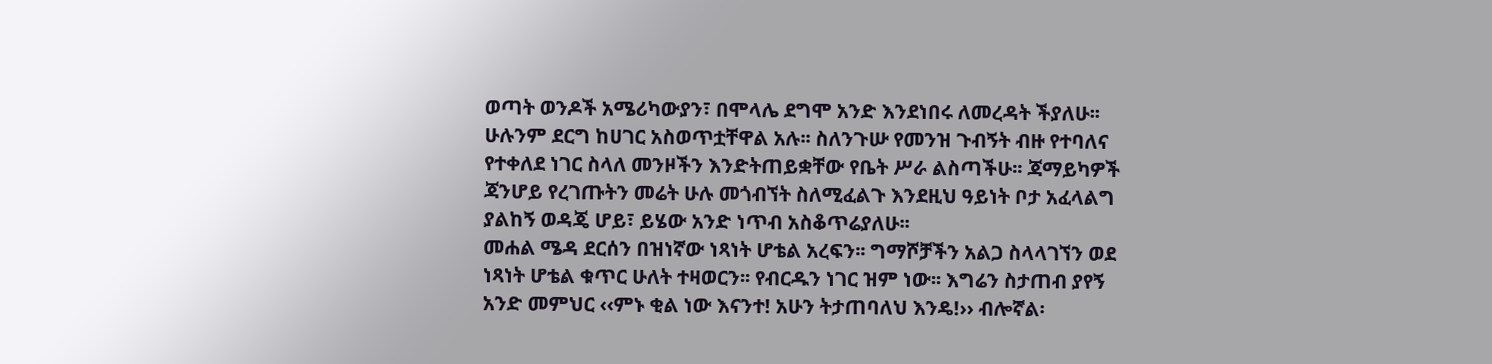ወጣት ወንዶች አሜሪካውያን፣ በሞላሌ ደግሞ አንድ እንደነበሩ ለመረዳት ችያለሁ፡፡ ሁሉንም ደርግ ከሀገር አስወጥቷቸዋል አሉ፡፡ ስለንጉሡ የመንዝ ጉብኝት ብዙ የተባለና የተቀለደ ነገር ስላለ መንዞችን እንድትጠይቋቸው የቤት ሥራ ልስጣችሁ፡፡ ጃማይካዎች ጃንሆይ የረገጡትን መሬት ሁሉ መጎብኘት ስለሚፈልጉ እንደዚህ ዓይነት ቦታ አፈላልግ ያልከኝ ወዳጄ ሆይ፣ ይሄው አንድ ነጥብ አስቆጥሬያለሁ፡፡
መሐል ሜዳ ደርሰን በዝነኛው ነጻነት ሆቴል አረፍን፡፡ ግማሾቻችን አልጋ ስላላገኘን ወደ ነጻነት ሆቴል ቁጥር ሁለት ተዛወርን፡፡ የብርዱን ነገር ዝም ነው፡፡ እግሬን ስታጠብ ያየኝ አንድ መምህር ‹‹ምኑ ቂል ነው እናንተ! አሁን ትታጠባለህ እንዴ!›› ብሎኛል፡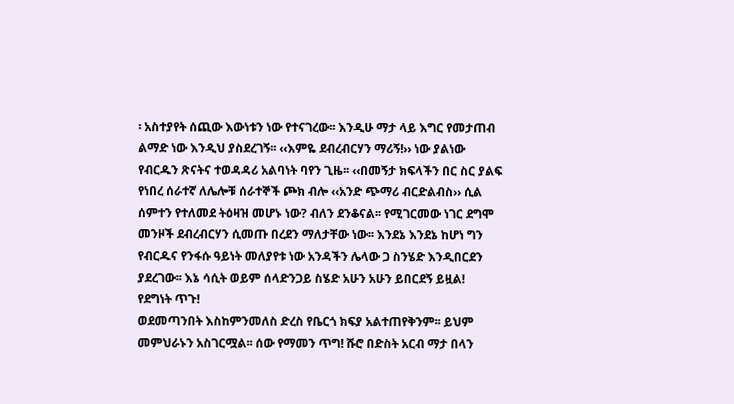፡ አስተያየት ሰጪው እውነቱን ነው የተናገረው፡፡ እንዲሁ ማታ ላይ እግር የመታጠብ ልማድ ነው እንዲህ ያስደረገኝ፡፡ ‹‹እምዬ ደብረብርሃን ማሪኝ!›› ነው ያልነው የብርዱን ጽናትና ተወዳዳሪ አልባነት ባየን ጊዜ፡፡ ‹‹በመኝታ ክፍላችን በር ስር ያልፍ የነበረ ሰራተኛ ለሌሎቹ ሰራተኞች ጮክ ብሎ ‹‹አንድ ጭማሪ ብርድልብስ›› ሲል ሰምተን የተለመደ ትዕዛዝ መሆኑ ነው? ብለን ደንቆናል፡፡ የሚገርመው ነገር ደግሞ መንዞች ደብረብርሃን ሲመጡ በረደን ማለታቸው ነው፡፡ እንደኔ እንደኔ ከሆነ ግን የብርዱና የንፋሱ ዓይነት መለያየቱ ነው አንዳችን ሌላው ጋ ስንሄድ እንዲበርደን ያደረገው፡፡ እኔ ሳሲት ወይም ሰላድንጋይ ስሄድ አሁን አሁን ይበርደኝ ይዟል!
የደግነት ጥጉ!
ወደመጣንበት እስከምንመለስ ድረስ የቤርጎ ክፍያ አልተጠየቅንም፡፡ ይህም መምህራኑን አስገርሟል፡፡ ሰው የማመን ጥግ! ሹሮ በድስት አርብ ማታ በላን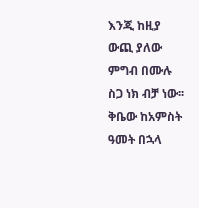እንጂ ከዚያ ውጪ ያለው ምግብ በሙሉ ስጋ ነክ ብቻ ነው፡፡ ቅቤው ከአምስት ዓመት በኋላ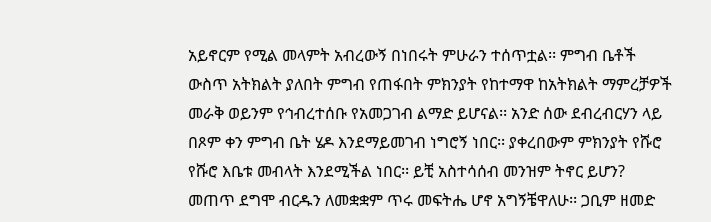አይኖርም የሚል መላምት አብረውኝ በነበሩት ምሁራን ተሰጥቷል፡፡ ምግብ ቤቶች ውስጥ አትክልት ያለበት ምግብ የጠፋበት ምክንያት የከተማዋ ከአትክልት ማምረቻዎች መራቅ ወይንም የኅብረተሰቡ የአመጋገብ ልማድ ይሆናል፡፡ አንድ ሰው ደብረብርሃን ላይ በጾም ቀን ምግብ ቤት ሄዶ እንደማይመገብ ነግሮኝ ነበር፡፡ ያቀረበውም ምክንያት የሹሮ የሹሮ እቤቱ መብላት እንደሚችል ነበር፡፡ ይቺ አስተሳሰብ መንዝም ትኖር ይሆን? መጠጥ ደግሞ ብርዱን ለመቋቋም ጥሩ መፍትሔ ሆኖ አግኝቼዋለሁ፡፡ ጋቢም ዘመድ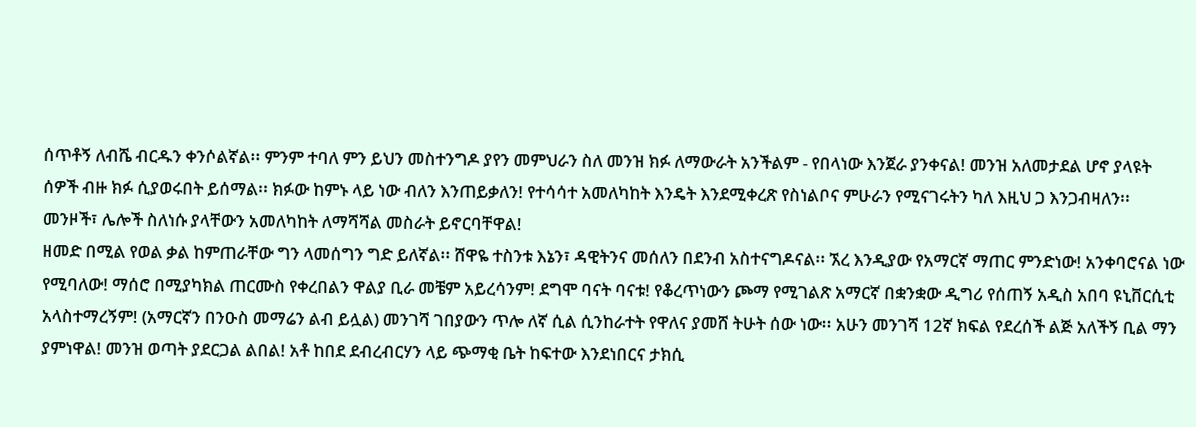ሰጥቶኝ ለብሼ ብርዱን ቀንሶልኛል፡፡ ምንም ተባለ ምን ይህን መስተንግዶ ያየን መምህራን ስለ መንዝ ክፉ ለማውራት አንችልም - የበላነው እንጀራ ያንቀናል! መንዝ አለመታደል ሆኖ ያላዩት ሰዎች ብዙ ክፉ ሲያወሩበት ይሰማል፡፡ ክፉው ከምኑ ላይ ነው ብለን እንጠይቃለን! የተሳሳተ አመለካከት እንዴት እንደሚቀረጽ የስነልቦና ምሁራን የሚናገሩትን ካለ እዚህ ጋ እንጋብዛለን፡፡ መንዞች፣ ሌሎች ስለነሱ ያላቸውን አመለካከት ለማሻሻል መስራት ይኖርባቸዋል!
ዘመድ በሚል የወል ቃል ከምጠራቸው ግን ላመሰግን ግድ ይለኛል፡፡ ሸዋዬ ተስንቱ እኔን፣ ዳዊትንና መሰለን በደንብ አስተናግዶናል፡፡ ኧረ እንዲያው የአማርኛ ማጠር ምንድነው! አንቀባሮናል ነው የሚባለው! ማሰሮ በሚያካክል ጠርሙስ የቀረበልን ዋልያ ቢራ መቼም አይረሳንም! ደግሞ ባናት ባናቱ! የቆረጥነውን ጮማ የሚገልጽ አማርኛ በቋንቋው ዲግሪ የሰጠኝ አዲስ አበባ ዩኒቨርሲቲ አላስተማረኝም! (አማርኛን በንዑስ መማሬን ልብ ይሏል) መንገሻ ገበያውን ጥሎ ለኛ ሲል ሲንከራተት የዋለና ያመሸ ትሁት ሰው ነው፡፡ አሁን መንገሻ 12ኛ ክፍል የደረሰች ልጅ አለችኝ ቢል ማን ያምነዋል! መንዝ ወጣት ያደርጋል ልበል! አቶ ከበደ ደብረብርሃን ላይ ጭማቂ ቤት ከፍተው እንደነበርና ታክሲ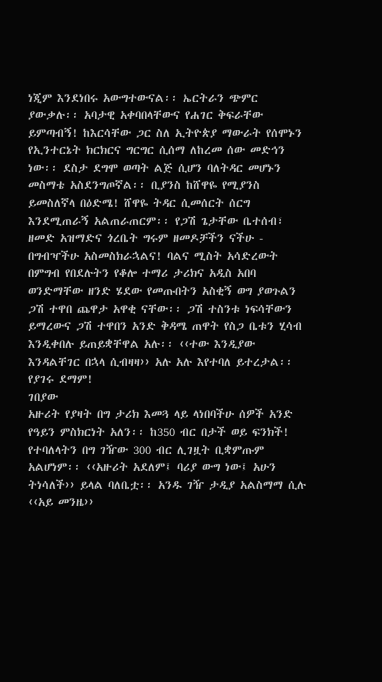ነጂም እንደነበሩ አውግተውናል፡፡ ኤርትራን ጭምር ያውቃሉ፡፡ አባታዊ አቀባበላቸውና የሐገር ቅፍራቸው ይምጣብኝ! ከእርሳቸው ጋር ስለ ኢትዮጵያ ማውራት የሰሞኑን የኢንተርኔት ክርክርና ግርግር ሲሰማ ለከረመ ሰው መድኅን ነው፡፡ ደስታ ደግሞ ወጣት ልጅ ሲሆን ባለትዳር መሆኑን መስማቴ አስደንግጦኛል፡፡ ቢያንስ ከሸዋዬ የሚያንስ ይመስለኛላ በዕድሜ! ሸዋዬ ትዳር ሲመሰርት ሰርግ እንደሚጠራኝ አልጠራጠርም፡፡ የጋሽ ጌታቸው ቤተሰብ፣ ዘመድ አዝማድና ጎረቤት ግሩም ዘመዶቻችን ናችሁ - በግብዣችሁ አስመስክራኋልና! ባልና ሚስት አሳድረውት በምግብ የበደሉትን የቆሎ ተማሪ ታሪክና አዲስ አበባ ወንድማቸው ዘንድ ሄደው የመጡበትን አስቂኝ ወግ ያወጉልን ጋሽ ተዋበ ጨዋታ አዋቂ ናቸው፡፡ ጋሽ ተስንቱ ነፍሳቸውን ይማረውና ጋሽ ተዋበን አንድ ቅዳሜ ጠዋት የስጋ ቤቱን ሂሳብ እንዲቀበሉ ይጠይቋቸዋል አሉ፡፡ ‹‹ተው እንዲያው እንዳልቸገር በኋላ ሲብዛዛ›› አሉ አሉ እየተባለ ይተረታል፡፡ የያገሩ ደማም!
ገበያው
አዙሪት የያዛት በግ ታሪክ እመጓ ላይ ላነበባችሁ ሰዎች አንድ የዓይን ምስክርነት አለን፡፡ ከ350 ብር በታች ወይ ፍንክች! የተባለላትን በግ ገዥው 300 ብር ሊገዟት ቢቋምጡም አልሆነም፡፡ ‹‹አዙሪት አደለም፤ ባሪያ ውግ ነው፤ አሁን ትነሳለች›› ይላል ባለቤቷ፡፡ አንዱ ገዥ ታዲያ አልስማማ ሲሉ ‹‹አይ መንዜ››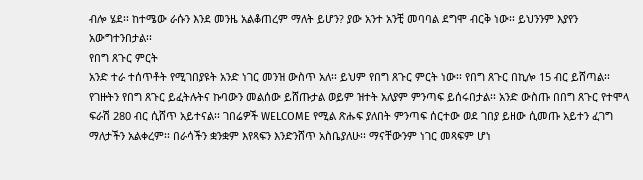ብሎ ሄደ፡፡ ከተሜው ራሱን እንደ መንዜ አልቆጠረም ማለት ይሆን? ያው አንተ አንቺ መባባል ደግሞ ብርቅ ነው፡፡ ይህንንም እያየን አውግተንበታል፡፡
የበግ ጸጉር ምርት
አንድ ተራ ተሰጥቶት የሚገበያዩት አንድ ነገር መንዝ ውስጥ አለ፡፡ ይህም የበግ ጸጉር ምርት ነው፡፡ የበግ ጸጉር በኪሎ 15 ብር ይሸጣል፡፡ የገዙትን የበግ ጸጉር ይፈትሉትና ኩባውን መልሰው ይሸጡታል ወይም ዝተት አለያም ምንጣፍ ይሰሩበታል፡፡ አንድ ውስጡ በበግ ጸጉር የተሞላ ፍራሽ 280 ብር ሲሸጥ አይተናል፡፡ ገበሬዎች WELCOME የሚል ጽሑፍ ያለበት ምንጣፍ ሰርተው ወደ ገበያ ይዘው ሲመጡ አይተን ፈገግ ማለታችን አልቀረም፡፡ በራሳችን ቋንቋም እየጻፍን እንድንሸጥ አስቤያለሁ፡፡ ማናቸውንም ነገር መጻፍም ሆነ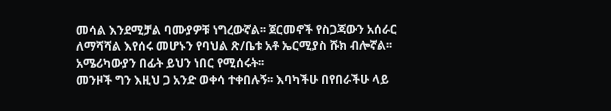መሳል እንደሚቻል ባሙያዎቹ ነግረውኛል፡፡ ጀርመኖች የስጋጃውን አሰራር ለማሻሻል እየሰሩ መሆኑን የባህል ጽ/ቤቱ አቶ ኤርሚያስ ሹክ ብሎኛል፡፡ አሜሪካውያን በፊት ይህን ነበር የሚሰሩት፡፡
መንዞች ግን እዚህ ጋ አንድ ወቀሳ ተቀበሉኝ፡፡ እባካችሁ በየበራችሁ ላይ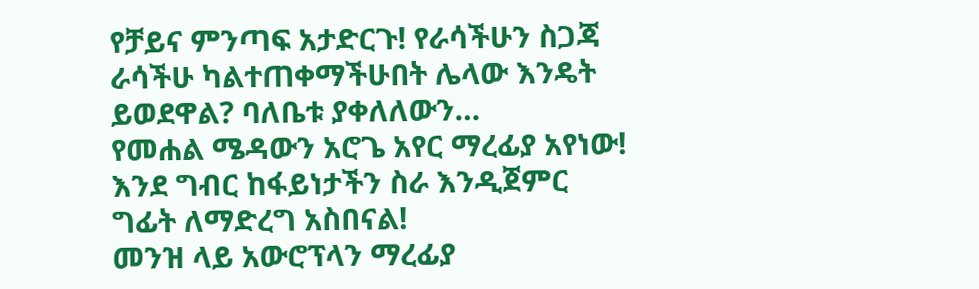የቻይና ምንጣፍ አታድርጉ! የራሳችሁን ስጋጃ ራሳችሁ ካልተጠቀማችሁበት ሌላው እንዴት ይወደዋል? ባለቤቱ ያቀለለውን…
የመሐል ሜዳውን አሮጌ አየር ማረፊያ አየነው! እንደ ግብር ከፋይነታችን ስራ እንዲጀምር ግፊት ለማድረግ አስበናል!
መንዝ ላይ አውሮፕላን ማረፊያ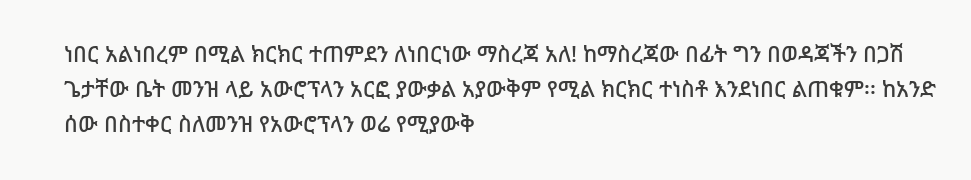ነበር አልነበረም በሚል ክርክር ተጠምደን ለነበርነው ማስረጃ አለ! ከማስረጃው በፊት ግን በወዳጃችን በጋሽ ጌታቸው ቤት መንዝ ላይ አውሮፕላን አርፎ ያውቃል አያውቅም የሚል ክርክር ተነስቶ እንደነበር ልጠቁም፡፡ ከአንድ ሰው በስተቀር ስለመንዝ የአውሮፕላን ወሬ የሚያውቅ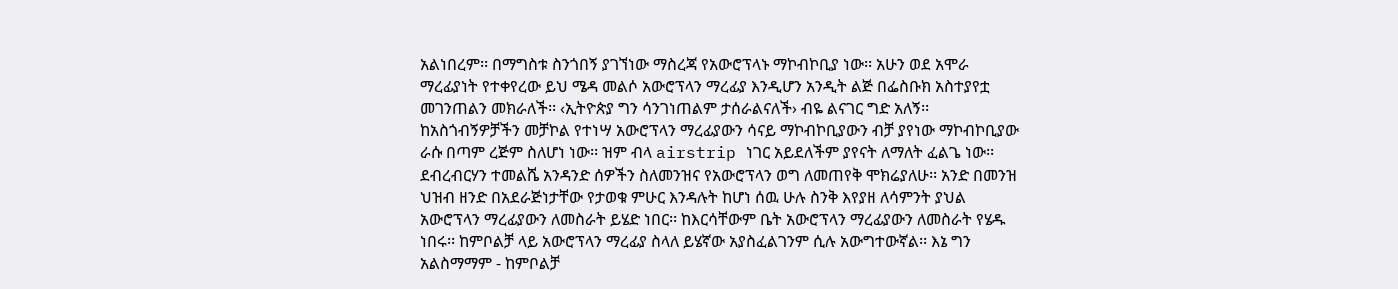አልነበረም፡፡ በማግስቱ ስንጎበኝ ያገኘነው ማስረጃ የአውሮፕላኑ ማኮብኮቢያ ነው፡፡ አሁን ወደ አሞራ ማረፊያነት የተቀየረው ይህ ሜዳ መልሶ አውሮፕላን ማረፊያ እንዲሆን አንዲት ልጅ በፌስቡክ አስተያየቷ መገንጠልን መክራለች፡፡ ‹ኢትዮጵያ ግን ሳንገነጠልም ታሰራልናለች› ብዬ ልናገር ግድ አለኝ፡፡ ከአስጎብኝዎቻችን መቻኮል የተነሣ አውሮፕላን ማረፊያውን ሳናይ ማኮብኮቢያውን ብቻ ያየነው ማኮብኮቢያው ራሱ በጣም ረጅም ስለሆነ ነው፡፡ ዝም ብላ airstrip ነገር አይደለችም ያየናት ለማለት ፈልጌ ነው፡፡
ደብረብርሃን ተመልሼ አንዳንድ ሰዎችን ስለመንዝና የአውሮፕላን ወግ ለመጠየቅ ሞክሬያለሁ፡፡ አንድ በመንዝ ህዝብ ዘንድ በአደራጅነታቸው የታወቁ ምሁር እንዳሉት ከሆነ ሰዉ ሁሉ ስንቅ እየያዘ ለሳምንት ያህል አውሮፕላን ማረፊያውን ለመስራት ይሄድ ነበር፡፡ ከእርሳቸውም ቤት አውሮፕላን ማረፊያውን ለመስራት የሄዱ ነበሩ፡፡ ከምቦልቻ ላይ አውሮፕላን ማረፊያ ስላለ ይሄኛው አያስፈልገንም ሲሉ አውግተውኛል፡፡ እኔ ግን አልስማማም - ከምቦልቻ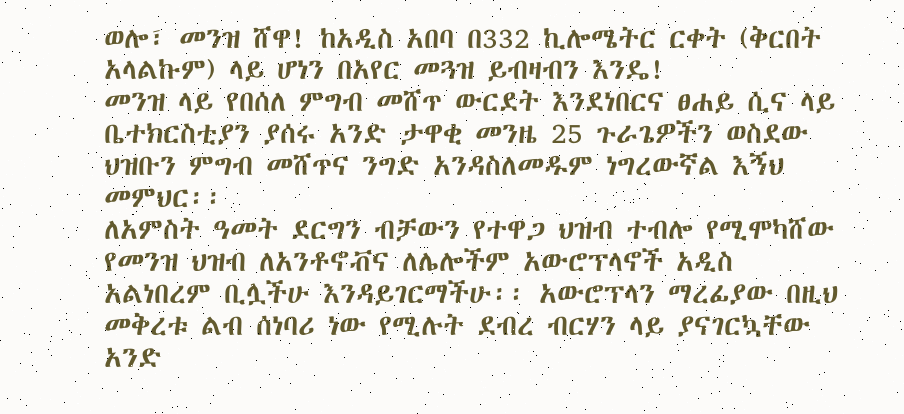ወሎ፣ መንዝ ሸዋ! ከአዲስ አበባ በ332 ኪሎሜትር ርቀት (ቅርበት አላልኩም) ላይ ሆነን በአየር መጓዝ ይብዛብን እንዴ!
መንዝ ላይ የበሰለ ምግብ መሸጥ ውርደት እንደነበርና ፀሐይ ሲና ላይ ቤተክርስቲያን ያሰሩ አንድ ታዋቂ መንዜ 25 ጉራጌዎችን ወስደው ህዝቡን ምግብ መሸጥና ንግድ አንዳስለመዱም ነግረውኛል እኝህ መምህር፡፡
ለአምስት ዓመት ደርግን ብቻውን የተዋጋ ህዝብ ተብሎ የሚሞካሸው የመንዝ ህዝብ ለአንቶኖቭና ለሌሎችም አውሮፕላኖች አዲስ አልነበረም ቢሏችሁ እንዳይገርማችሁ፡፡ አውሮፕላን ማረፊያው በዚህ መቅረቱ ልብ ሰነባሪ ነው የሚሉት ደብረ ብርሃን ላይ ያናገርኳቸው አንድ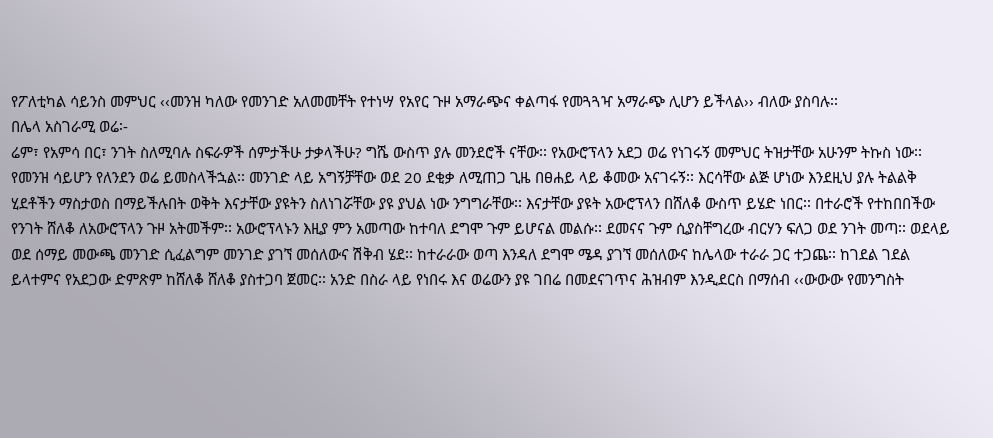የፖለቲካል ሳይንስ መምህር ‹‹መንዝ ካለው የመንገድ አለመመቸት የተነሣ የአየር ጉዞ አማራጭና ቀልጣፋ የመጓጓዣ አማራጭ ሊሆን ይችላል›› ብለው ያስባሉ፡፡
በሌላ አስገራሚ ወሬ፡-
ሬም፣ የአምሳ በር፣ ንገት ስለሚባሉ ስፍራዎች ሰምታችሁ ታቃላችሁ? ግሼ ውስጥ ያሉ መንደሮች ናቸው፡፡ የአውሮፕላን አደጋ ወሬ የነገሩኝ መምህር ትዝታቸው አሁንም ትኩስ ነው፡፡ የመንዝ ሳይሆን የለንደን ወሬ ይመስላችኋል፡፡ መንገድ ላይ አግኝቻቸው ወደ 20 ደቂቃ ለሚጠጋ ጊዜ በፀሐይ ላይ ቆመው አናገሩኝ፡፡ እርሳቸው ልጅ ሆነው እንደዚህ ያሉ ትልልቅ ሂደቶችን ማስታወስ በማይችሉበት ወቅት እናታቸው ያዩትን ስለነገሯቸው ያዩ ያህል ነው ንግግራቸው፡፡ እናታቸው ያዩት አውሮፕላን በሸለቆ ውስጥ ይሄድ ነበር፡፡ በተራሮች የተከበበችው የንገት ሸለቆ ለአውሮፕላን ጉዞ አትመችም፡፡ አውሮፕላኑን እዚያ ምን አመጣው ከተባለ ደግሞ ጉም ይሆናል መልሱ፡፡ ደመናና ጉም ሲያስቸግረው ብርሃን ፍለጋ ወደ ንገት መጣ፡፡ ወደላይ ወደ ሰማይ መውጫ መንገድ ሲፈልግም መንገድ ያገኘ መሰለውና ሽቅብ ሄደ፡፡ ከተራራው ወጣ እንዳለ ደግሞ ሜዳ ያገኘ መሰለውና ከሌላው ተራራ ጋር ተጋጨ፡፡ ከገደል ገደል ይላተምና የአደጋው ድምጽም ከሸለቆ ሸለቆ ያስተጋባ ጀመር፡፡ አንድ በስራ ላይ የነበሩ እና ወሬውን ያዩ ገበሬ በመደናገጥና ሕዝብም እንዲደርስ በማሰብ ‹‹ውውው የመንግስት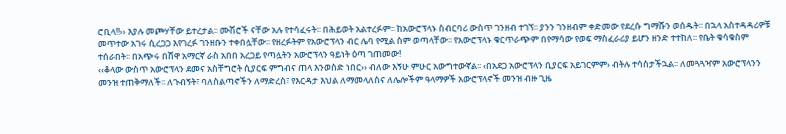ሮቢላ!!›› እያሉ መጮሃቸው ይተረታል፡፡ ሙሽሮች ናቸው አሉ የተሳፈሩት፡፡ በሕይወት አልተረፉም፡፡ ከአውሮፕላኑ ስብርባሪ ውስጥ ገንዘብ ተገኘ፡፡ ያንን ገንዘብም ቀድመው የደረሱ ግማሹን ወሰዱት፡፡ በኋላ አስተዳዳሪዎቹ መጥተው አገሩ ሲረጋጋ እየገረፉ ገንዘቡን ተቀበሏቸው፡፡ የዘረፉትም የአውሮፕላን ብር ሌባ የሚል ስም ወጣላቸው፡፡ የአውሮፕላኑ ቁርጥራጭም በየማሳው የወፍ ማስፈራሪያ ይሆን ዘንድ ተተከለ፡፡ የቤት ቁሳቁስም ተሰራበት፡፡ በአጭሩ በሸዋ አማርኛ ራስ አበበ አረጋይ የጣሏትን አውሮፕላን ዓይነት ዕጣ ገጠመው!
‹‹ቆላው ውስጥ አውሮፕላን ደመና አስቸግሮት ሲያርፍ ምግብና ጠላ እንወስድ ነበር›› ብለው እኝሁ ምሁር አውግተውኛል፡፡ ‹በአደጋ አውሮፕላን ቢያርፍ አይገርምም› ብትሉ ተሳስታችኋል፡፡ ለመጓጓዣም አውሮፕላንን መንዝ ተጠቅማለች፡፡ ለጉብኝት፣ ባለስልጣኖችን ለማድረስ፣ የእርዳታ እህል ለማመላለስና ለሌሎችም ዓላማዎች አውሮፕላኖች መንዝ ብዙ ጊዜ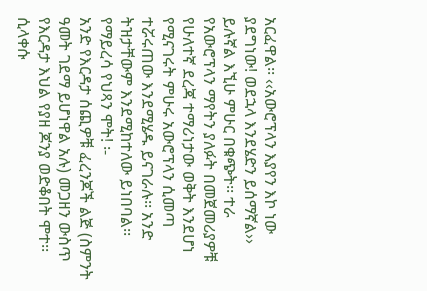አርፈዋል፡፡ ‹‹አውሮፕላን እያየን እኮ ነው ያደግነው! ወደኋላ እንደሄድን ይሰማኛል›› ይሉኛል እኚሁ ምሁር በቁጭት፡፡ ተራ የአውሮፕላን ማየትን ያለፉት በመጀመሪያዎቹ የሁለተኛ ደረጃ ተማሪነታው ወቅት እንደሆነ የሚናገሩት ምሁሩ አውሮፕላን ሲመጣ ተሯሩጠው እንደሚሄዱ ይናገራሉ፡፡ አንድ ትዝታቸውም እንደሚከተለው ይነበባል፡፡
የማይረሳ የህጻን ሞት! ፡-
አንድ የእርዳታ ሰጪዎቹ ፈረንጆች ልጅ (ስምንት ዓመት ገደማ ይሆነዋል አሉ) መጋዘን ውስጥ የእርዳታ እህል የያዘ ጆንያ ወድቆበት ሞተ፡፡ ሲላቀሱ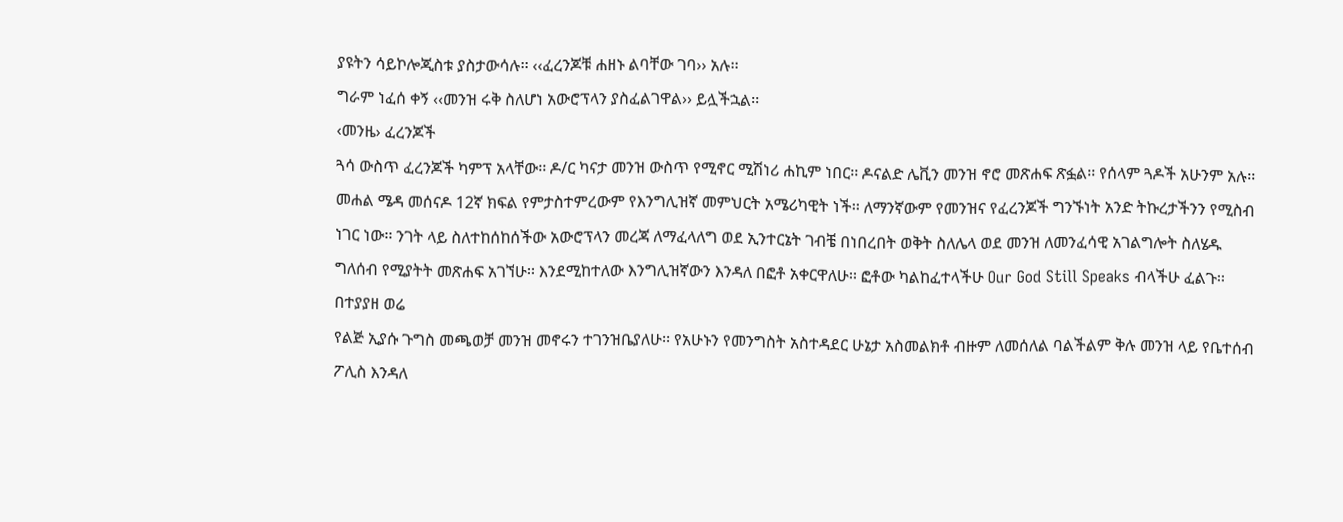ያዩትን ሳይኮሎጂስቱ ያስታውሳሉ፡፡ ‹‹ፈረንጆቹ ሐዘኑ ልባቸው ገባ›› አሉ፡፡
ግራም ነፈሰ ቀኝ ‹‹መንዝ ሩቅ ስለሆነ አውሮፕላን ያስፈልገዋል›› ይሏችኋል፡፡
‹መንዜ› ፈረንጆች
ጓሳ ውስጥ ፈረንጆች ካምፕ አላቸው፡፡ ዶ/ር ካናታ መንዝ ውስጥ የሚኖር ሚሽነሪ ሐኪም ነበር፡፡ ዶናልድ ሌቪን መንዝ ኖሮ መጽሐፍ ጽፏል፡፡ የሰላም ጓዶች አሁንም አሉ፡፡ መሐል ሜዳ መሰናዶ 12ኛ ክፍል የምታስተምረውም የእንግሊዝኛ መምህርት አሜሪካዊት ነች፡፡ ለማንኛውም የመንዝና የፈረንጆች ግንኙነት አንድ ትኩረታችንን የሚስብ ነገር ነው፡፡ ንገት ላይ ስለተከሰከሰችው አውሮፕላን መረጃ ለማፈላለግ ወደ ኢንተርኔት ገብቼ በነበረበት ወቅት ስለሌላ ወደ መንዝ ለመንፈሳዊ አገልግሎት ስለሄዱ ግለሰብ የሚያትት መጽሐፍ አገኘሁ፡፡ እንደሚከተለው እንግሊዝኛውን እንዳለ በፎቶ አቀርዋለሁ፡፡ ፎቶው ካልከፈተላችሁ Our God Still Speaks ብላችሁ ፈልጉ፡፡
በተያያዘ ወሬ
የልጅ ኢያሱ ጉግስ መጫወቻ መንዝ መኖሩን ተገንዝቤያለሁ፡፡ የአሁኑን የመንግስት አስተዳደር ሁኔታ አስመልክቶ ብዙም ለመሰለል ባልችልም ቅሉ መንዝ ላይ የቤተሰብ ፖሊስ እንዳለ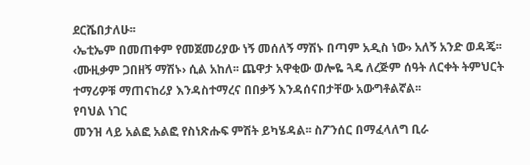ደርሼበታለሁ፡፡
‹ኤቲኤም በመጠቀም የመጀመሪያው ነኝ መሰለኝ ማሽኑ በጣም አዲስ ነው› አለኝ አንድ ወዳጄ፡፡ ‹ሙዚቃም ጋበዘኝ ማሽኑ› ሲል አከለ፡፡ ጨዋታ አዋቂው ወሎዬ ጓዴ ለረጅም ሰዓት ለርቀት ትምህርት ተማሪዎቹ ማጠናከሪያ እንዳስተማረና በበቃኝ እንዳሰናበታቸው አውግቶልኛል፡፡
የባህል ነገር
መንዝ ላይ አልፎ አልፎ የስነጽሑፍ ምሽት ይካሄዳል፡፡ ስፖንሰር በማፈላለግ ቢራ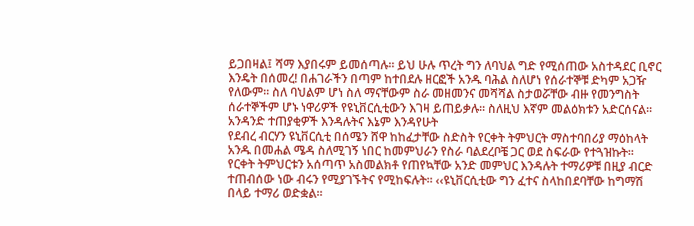ይጋበዛል፤ ሻማ እያበሩም ይመሰጣሉ፡፡ ይህ ሁሉ ጥረት ግን ለባህል ግድ የሚሰጠው አስተዳደር ቢኖር እንዴት በሰመረ! በሐገራችን በጣም ከተበደሉ ዘርፎች አንዱ ባሕል ስለሆነ የሰራተኞቹ ድካም አጋዥ የለውም፡፡ ስለ ባህልም ሆነ ስለ ማናቸውም ስራ መዘመንና መሻሻል ስታወሯቸው ብዙ የመንግስት ሰራተኞችም ሆኑ ነዋሪዎች የዩኒቨርሲቲውን እገዛ ይጠይቃሉ፡፡ ስለዚህ እኛም መልዕክቱን አድርሰናል፡፡
አንዳንድ ተጠያቂዎች እንዳሉትና እኔም እንዳየሁት
የደብረ ብርሃን ዩኒቨርሲቲ በሰሜን ሸዋ ከከፈታቸው ስድስት የርቀት ትምህርት ማስተባበሪያ ማዕከላት አንዱ በመሐል ሜዳ ስለሚገኝ ነበር ከመምህራን የስራ ባልደረቦቼ ጋር ወደ ስፍራው የተጓዝኩት፡፡
የርቀት ትምህርቱን አሰጣጥ አስመልክቶ የጠየኳቸው አንድ መምህር እንዳሉት ተማሪዎቹ በዚያ ብርድ ተጠብሰው ነው ብሩን የሚያገኙትና የሚከፍሉት፡፡ ‹‹ዩኒቨርሲቲው ግን ፈተና ስላከበደባቸው ከግማሽ በላይ ተማሪ ወድቋል፡፡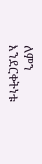ለምን እንደርቀትነቱ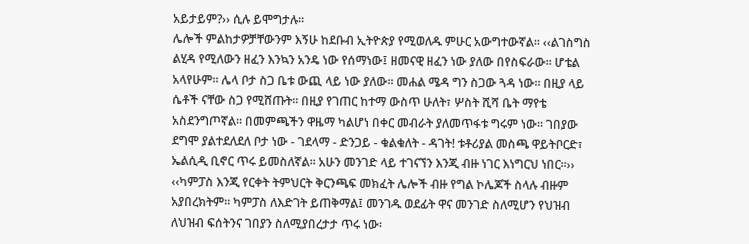አይታይም?›› ሲሉ ይሞግታሉ፡፡
ሌሎች ምልከታዎቻቸውንም እኝሁ ከደቡብ ኢትዮጵያ የሚወለዱ ምሁር አውግተውኛል፡፡ ‹‹ልገስግስ ልሂዳ የሚለውን ዘፈን እንኳን አንዴ ነው የሰማነው፤ ዘመናዊ ዘፈን ነው ያለው በየስፍራው፡፡ ሆቴል አላየሁም፡፡ ሌላ ቦታ ስጋ ቤቱ ውጪ ላይ ነው ያለው፡፡ መሐል ሜዳ ግን ስጋው ጓዳ ነው፡፡ በዚያ ላይ ሴቶች ናቸው ስጋ የሚሸጡት፡፡ በዚያ የገጠር ከተማ ውስጥ ሁለት፣ ሦስት ሺሻ ቤት ማየቴ አስደንግጦኛል፡፡ በመምጫችን ዋዜማ ካልሆነ በቀር መብራት ያለመጥፋቱ ግሩም ነው፡፡ ገበያው ደግሞ ያልተደለደለ ቦታ ነው - ገደላማ - ድንጋይ - ቁልቁለት - ዳገት! ቱቶሪያል መስጫ ዋይትቦርድ፣ ኤልሲዲ ቢኖር ጥሩ ይመስለኛል፡፡ አሁን መንገድ ላይ ተገናኘን እንጂ ብዙ ነገር እነግርህ ነበር፡፡››
‹‹ካምፓስ እንጂ የርቀት ትምህርት ቅርንጫፍ መክፈት ሌሎች ብዙ የግል ኮሌጆች ስላሉ ብዙም አያበረክትም፡፡ ካምፓስ ለእድገት ይጠቅማል፤ መንገዱ ወደፊት ዋና መንገድ ስለሚሆን የህዝብ ለህዝብ ፍሰትንና ገበያን ስለሚያበረታታ ጥሩ ነው፡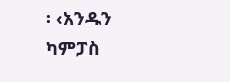፡ ‹አንዱን ካምፓስ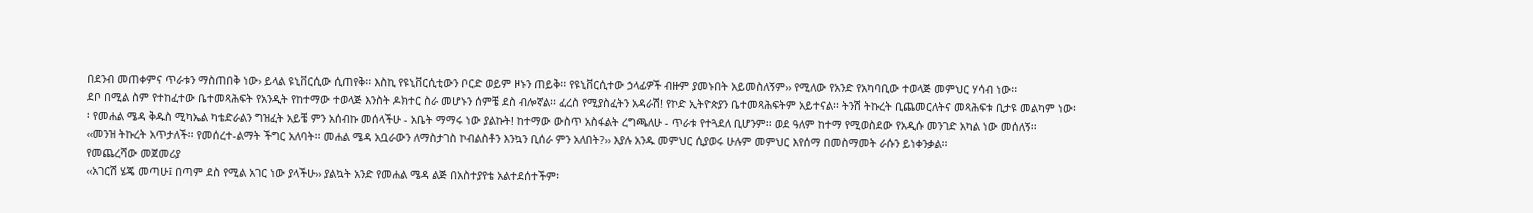በደንብ መጠቀምና ጥራቱን ማስጠበቅ ነው› ይላል ዩኒቨርሲው ሲጠየቅ፡፡ እስኪ የዩኒቨርሲቲውን ቦርድ ወይም ዞኑን ጠይቅ፡፡ የዩኒቨርሲተው ኃላፊዎች ብዙም ያመኑበት አይመስለኝም›› የሚለው የአንድ የአካባቢው ተወላጅ መምህር ሃሳብ ነው፡፡
ደቦ በሚል ስም የተከፈተው ቤተመጻሕፍት የአንዲት የከተማው ተወላጅ እንስት ዶክተር ስራ መሆኑን ሰምቼ ደስ ብሎኛል፡፡ ፈረስ የሚያስፈትን አዳራሽ! የኮድ ኢትዮጵያን ቤተመጻሕፍትም አይተናል፡፡ ትንሽ ትኩረት ቢጨመርለትና መጻሕፍቱ ቢታዩ መልካም ነው፡፡ የመሐል ሜዳ ቅዱስ ሚካኤል ካቴድራልን ግዝፈት አይቼ ምን አሰብኩ መሰላችሁ - አቤት ማማሩ ነው ያልኩት! ከተማው ውስጥ አስፋልት ረግጫለሁ - ጥራቱ የተጓደለ ቢሆንም፡፡ ወደ ዓለም ከተማ የሚወስደው የአዲሱ መንገድ አካል ነው መሰለኝ፡፡
‹‹መንዝ ትኩረት አጥታለች፡፡ የመሰረተ-ልማት ችግር አለባት፡፡ መሐል ሜዳ አቧራውን ለማስታገስ ኮብልስቶን እንኳን ቢሰራ ምን አለበት?›› እያሉ አንዱ መምህር ሲያወሩ ሁሉም መምህር እየሰማ በመስማመት ራሱን ይነቀንቃል፡፡
የመጨረሻው መጀመሪያ
‹‹አገርሽ ሄጄ መጣሁ፤ በጣም ደስ የሚል አገር ነው ያላችሁ›› ያልኳት አንድ የመሐል ሜዳ ልጅ በአስተያየቴ አልተደሰተችም፡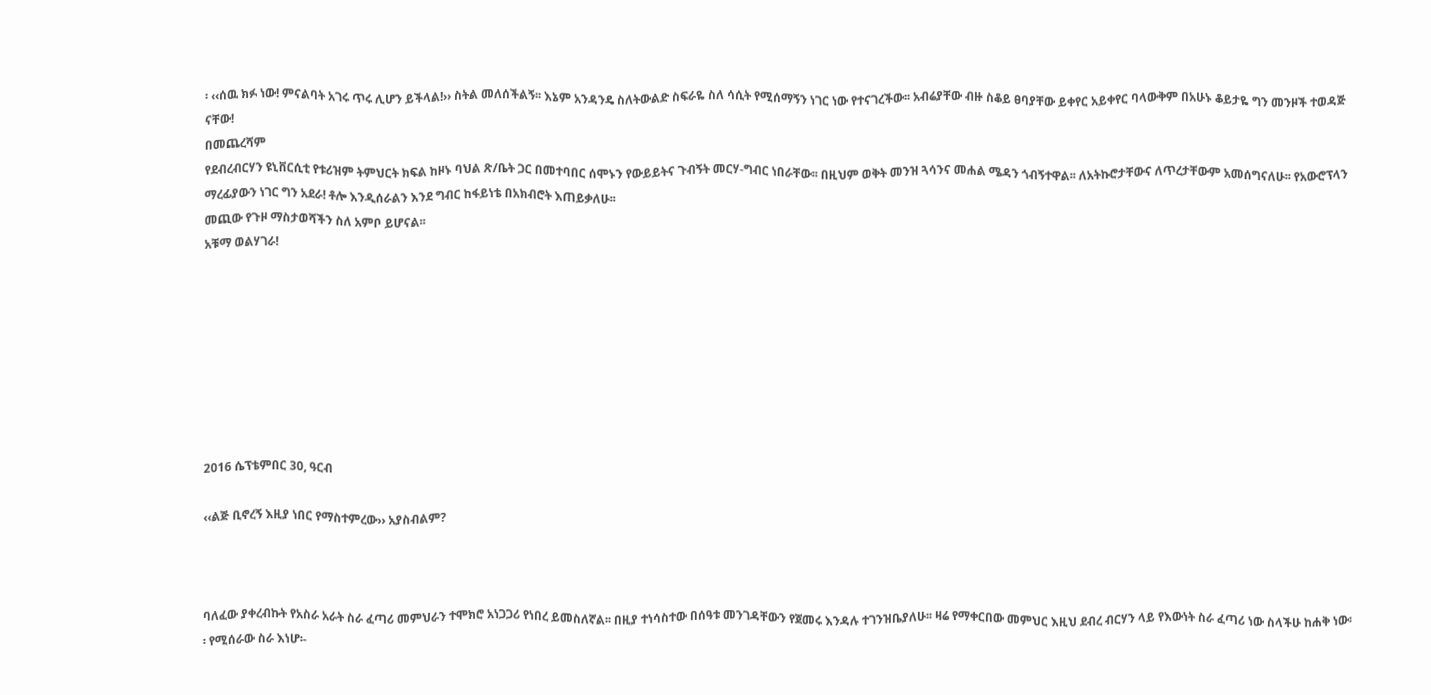፡ ‹‹ሰዉ ክፉ ነው! ምናልባት አገሩ ጥሩ ሊሆን ይችላል!›› ስትል መለሰችልኝ፡፡ እኔም አንዳንዴ ስለትውልድ ስፍራዬ ስለ ሳሲት የሚሰማኝን ነገር ነው የተናገረችው፡፡ አብሬያቸው ብዙ ስቆይ ፀባያቸው ይቀየር አይቀየር ባላውቅም በአሁኑ ቆይታዬ ግን መንዞች ተወዳጅ ናቸው!
በመጨረሻም
የደብረብርሃን ዩኒቨርሲቲ የቱሪዝም ትምህርት ክፍል ከዞኑ ባህል ጽ/ቤት ጋር በመተባበር ሰሞኑን የውይይትና ጉብኝት መርሃ-ግብር ነበራቸው፡፡ በዚህም ወቅት መንዝ ጓሳንና መሐል ሜዳን ጎብኝተዋል፡፡ ለአትኩሮታቸውና ለጥረታቸውም አመሰግናለሁ፡፡ የአውሮፕላን ማረፊያውን ነገር ግን አደራ! ቶሎ እንዲሰራልን እንደ ግብር ከፋይነቴ በአክብሮት እጠይቃለሁ፡፡
መጪው የጉዞ ማስታወሻችን ስለ አምቦ ይሆናል፡፡
አቹማ ወልሃገራ!








2016 ሴፕቴምበር 30, ዓርብ

‹‹ልጅ ቢኖረኝ እዚያ ነበር የማስተምረው›› አያስብልም?



ባለፈው ያቀረብኩት የአስራ አራት ስራ ፈጣሪ መምህራን ተሞክሮ አነጋጋሪ የነበረ ይመስለኛል፡፡ በዚያ ተነሳስተው በሰዓቱ መንገዳቸውን የጀመሩ እንዳሉ ተገንዝቤያለሁ፡፡ ዛሬ የማቀርበው መምህር እዚህ ደብረ ብርሃን ላይ የእውነት ስራ ፈጣሪ ነው ስላችሁ ከሐቅ ነው፡፡ የሚሰራው ስራ እነሆ፡-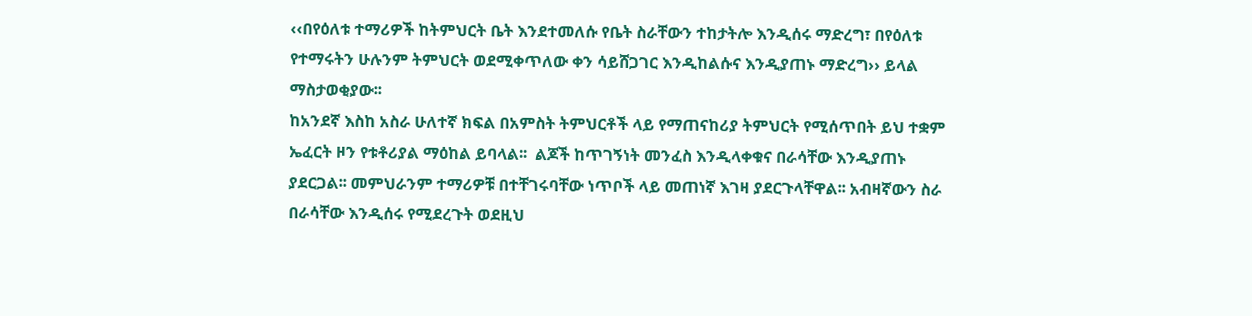‹‹በየዕለቱ ተማሪዎች ከትምህርት ቤት እንደተመለሱ የቤት ስራቸውን ተከታትሎ እንዲሰሩ ማድረግ፣ በየዕለቱ የተማሩትን ሁሉንም ትምህርት ወደሚቀጥለው ቀን ሳይሸጋገር እንዲከልሱና እንዲያጠኑ ማድረግ›› ይላል ማስታወቂያው፡፡
ከአንደኛ እስከ አስራ ሁለተኛ ክፍል በአምስት ትምህርቶች ላይ የማጠናከሪያ ትምህርት የሚሰጥበት ይህ ተቋም ኤፈርት ዞን የቱቶሪያል ማዕከል ይባላል፡፡  ልጆች ከጥገኝነት መንፈስ እንዲላቀቁና በራሳቸው እንዲያጠኑ ያደርጋል፡፡ መምህራንም ተማሪዎቹ በተቸገሩባቸው ነጥቦች ላይ መጠነኛ እገዛ ያደርጉላቸዋል፡፡ አብዛኛውን ስራ በራሳቸው እንዲሰሩ የሚደረጉት ወደዚህ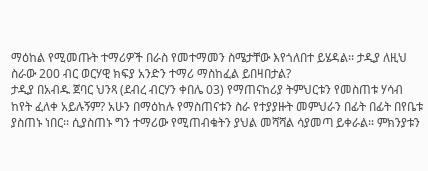ማዕከል የሚመጡት ተማሪዎች በራስ የመተማመን ስሜታቸው እየጎለበተ ይሄዳል፡፡ ታዲያ ለዚህ ስራው 200 ብር ወርሃዊ ክፍያ አንድን ተማሪ ማስከፈል ይበዛበታል?
ታዲያ በአብዱ ጀባር ህንጻ (ደብረ ብርሃን ቀበሌ 03) የማጠናከሪያ ትምህርቱን የመስጠቱ ሃሳብ ከየት ፈለቀ አይሉኝም? አሁን በማዕከሉ የማስጠናቱን ስራ የተያያዙት መምህራን በፊት በፊት በየቤቱ ያስጠኑ ነበር፡፡ ሲያስጠኑ ግን ተማሪው የሚጠብቁትን ያህል መሻሻል ሳያመጣ ይቀራል፡፡ ምክንያቱን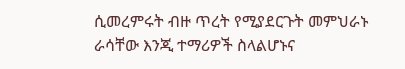ሲመረምሩት ብዙ ጥረት የሚያደርጉት መምህራኑ ራሳቸው እንጂ ተማሪዎች ስላልሆኑና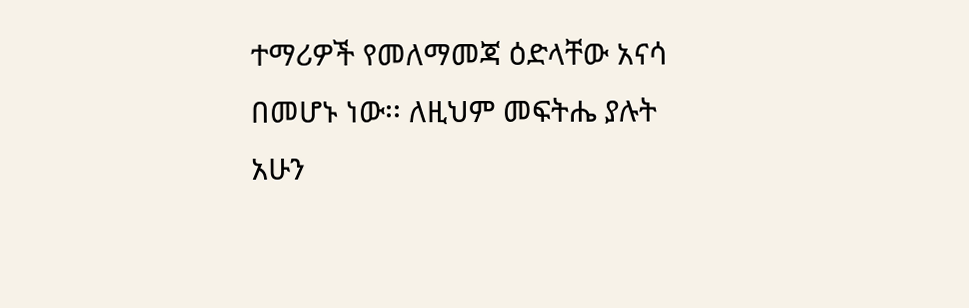ተማሪዎች የመለማመጃ ዕድላቸው አናሳ በመሆኑ ነው፡፡ ለዚህም መፍትሔ ያሉት አሁን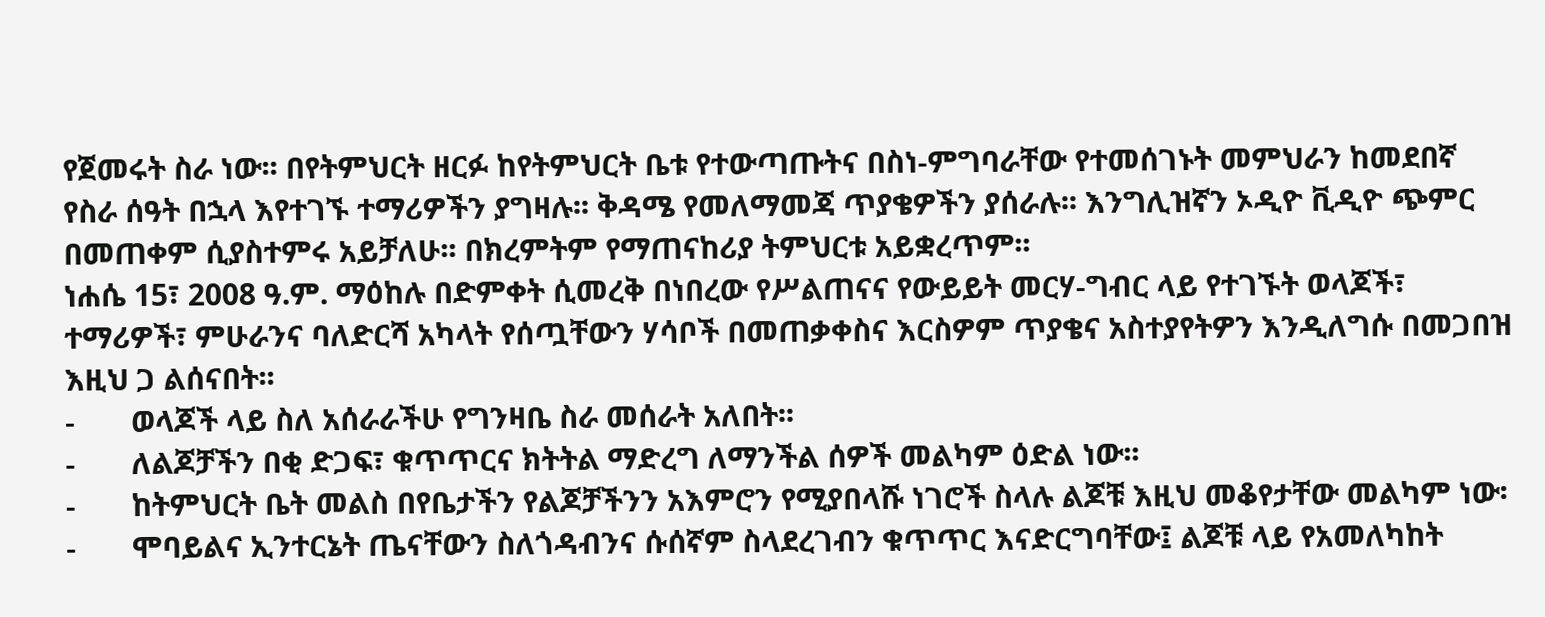የጀመሩት ስራ ነው፡፡ በየትምህርት ዘርፉ ከየትምህርት ቤቱ የተውጣጡትና በስነ-ምግባራቸው የተመሰገኑት መምህራን ከመደበኛ የስራ ሰዓት በኋላ እየተገኙ ተማሪዎችን ያግዛሉ፡፡ ቅዳሜ የመለማመጃ ጥያቄዎችን ያሰራሉ፡፡ እንግሊዝኛን ኦዲዮ ቪዲዮ ጭምር በመጠቀም ሲያስተምሩ አይቻለሁ፡፡ በክረምትም የማጠናከሪያ ትምህርቱ አይቋረጥም፡፡
ነሐሴ 15፣ 2008 ዓ.ም. ማዕከሉ በድምቀት ሲመረቅ በነበረው የሥልጠናና የውይይት መርሃ-ግብር ላይ የተገኙት ወላጆች፣ ተማሪዎች፣ ምሁራንና ባለድርሻ አካላት የሰጧቸውን ሃሳቦች በመጠቃቀስና እርስዎም ጥያቄና አስተያየትዎን እንዲለግሱ በመጋበዝ እዚህ ጋ ልሰናበት፡፡
-       ወላጆች ላይ ስለ አሰራራችሁ የግንዛቤ ስራ መሰራት አለበት፡፡
-       ለልጆቻችን በቂ ድጋፍ፣ ቁጥጥርና ክትትል ማድረግ ለማንችል ሰዎች መልካም ዕድል ነው፡፡
-       ከትምህርት ቤት መልስ በየቤታችን የልጆቻችንን አእምሮን የሚያበላሹ ነገሮች ስላሉ ልጆቹ እዚህ መቆየታቸው መልካም ነው፡
-       ሞባይልና ኢንተርኔት ጤናቸውን ስለጎዳብንና ሱሰኛም ስላደረገብን ቁጥጥር እናድርግባቸው፤ ልጆቹ ላይ የአመለካከት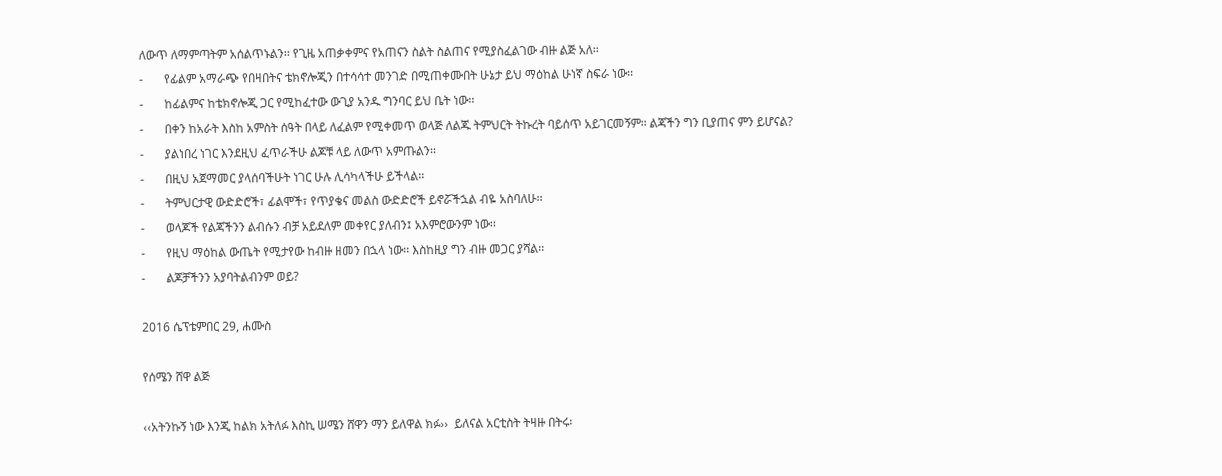ለውጥ ለማምጣትም አሰልጥኑልን፡፡ የጊዜ አጠቃቀምና የአጠናን ስልት ስልጠና የሚያስፈልገው ብዙ ልጅ አለ፡፡
-       የፊልም አማራጭ የበዛበትና ቴክኖሎጂን በተሳሳተ መንገድ በሚጠቀሙበት ሁኔታ ይህ ማዕከል ሁነኛ ስፍራ ነው፡፡
-       ከፊልምና ከቴክኖሎጂ ጋር የሚከፈተው ውጊያ አንዱ ግንባር ይህ ቤት ነው፡፡
-       በቀን ከአራት እስከ አምስት ሰዓት በላይ ለፈልም የሚቀመጥ ወላጅ ለልጁ ትምህርት ትኩረት ባይሰጥ አይገርመኝም፡፡ ልጃችን ግን ቢያጠና ምን ይሆናል?
-       ያልነበረ ነገር እንደዚህ ፈጥራችሁ ልጆቹ ላይ ለውጥ አምጡልን፡፡
-       በዚህ አጀማመር ያላሰባችሁት ነገር ሁሉ ሊሳካላችሁ ይችላል፡፡
-       ትምህርታዊ ውድድሮች፣ ፊልሞች፣ የጥያቄና መልስ ውድድሮች ይኖሯችኋል ብዬ አስባለሁ፡፡
-       ወላጆች የልጃችንን ልብሱን ብቻ አይደለም መቀየር ያለብን፤ አእምሮውንም ነው፡፡
-       የዚህ ማዕከል ውጤት የሚታየው ከብዙ ዘመን በኋላ ነው፡፡ እስከዚያ ግን ብዙ መጋር ያሻል፡፡
-       ልጆቻችንን አያባትልብንም ወይ?

2016 ሴፕቴምበር 29, ሐሙስ

የሰሜን ሸዋ ልጅ

‹‹አትንኩኝ ነው እንጂ ከልክ አትለፉ እስኪ ሠሜን ሸዋን ማን ይለዋል ክፉ››  ይለናል አርቲስት ትዛዙ በትሩ፡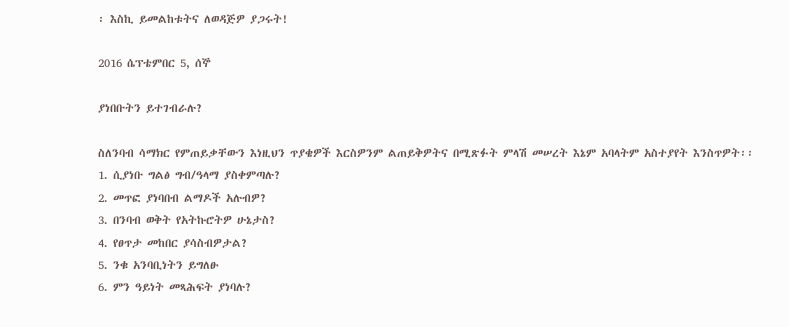፡ እስኪ ይመልከቱትና ለወዳጅዎ ያጋሩት!

2016 ሴፕቴምበር 5, ሰኞ

ያነበቡትን ይተገብራሉ?

ስለንባብ ሳማክር የምጠይቃቸውን እነዚህን ጥያቄዎች እርስዎንም ልጠይቅዎትና በሚጽፉት ምላሽ መሠረት እኔም አባላትም አስተያየት እንስጥዎት፡፡
1. ሲያነቡ ግልፅ ግብ/ዓላማ ያስቀምጣሉ?
2. መጥፎ ያነባበብ ልማዶች አሉብዎ?
3. በንባብ ወቅት የአትኩሮትዎ ሁኔታስ?
4. የፀጥታ መከበር ያሳስብዎታል?
5. ንቁ አንባቢነትን ይግለፁ
6. ምን ዓይነት መጻሕፍት ያነባሉ?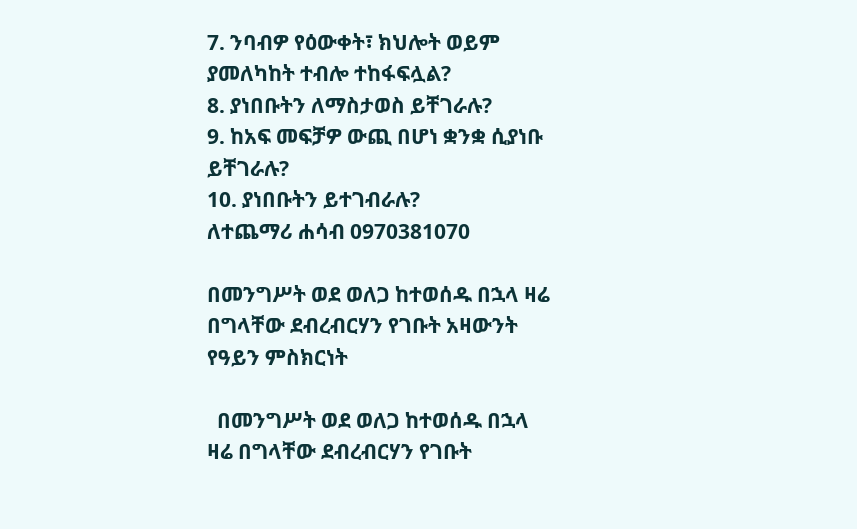7. ንባብዎ የዕውቀት፣ ክህሎት ወይም ያመለካከት ተብሎ ተከፋፍሏል?
8. ያነበቡትን ለማስታወስ ይቸገራሉ?
9. ከአፍ መፍቻዎ ውጪ በሆነ ቋንቋ ሲያነቡ ይቸገራሉ?
10. ያነበቡትን ይተገብራሉ?
ለተጨማሪ ሐሳብ 0970381070

በመንግሥት ወደ ወለጋ ከተወሰዱ በኋላ ዛሬ በግላቸው ደብረብርሃን የገቡት አዛውንት የዓይን ምስክርነት

  በመንግሥት ወደ ወለጋ ከተወሰዱ በኋላ ዛሬ በግላቸው ደብረብርሃን የገቡት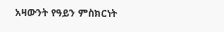አዛውንት የዓይን ምስክርነት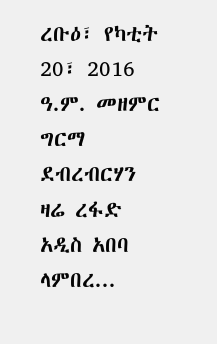ረቡዕ፣ የካቲት 20፣ 2016 ዓ.ም. መዘምር ግርማ ደብረብርሃን   ዛሬ ረፋድ አዲስ አበባ ላምበረ...